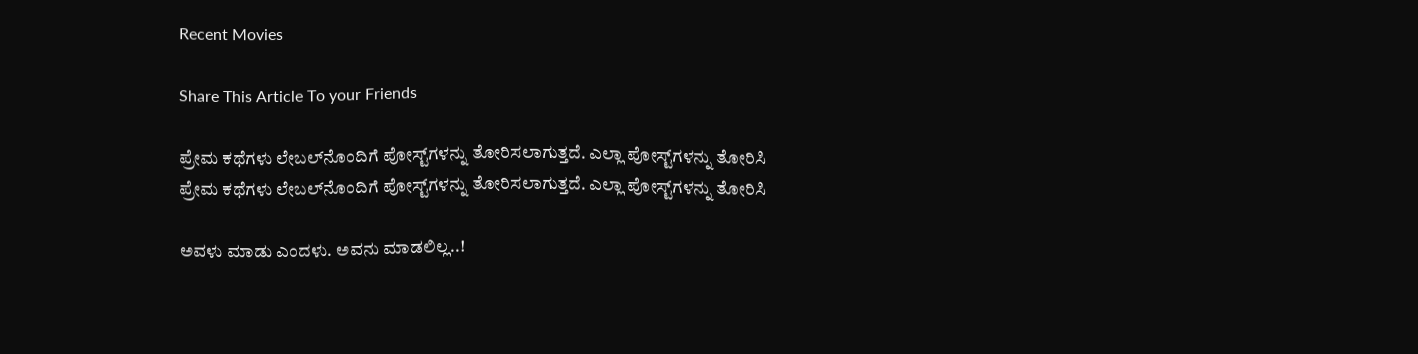Recent Movies

Share This Article To your Friends

ಪ್ರೇಮ ಕಥೆಗಳು ಲೇಬಲ್‌ನೊಂದಿಗೆ ಪೋಸ್ಟ್‌ಗಳನ್ನು ತೋರಿಸಲಾಗುತ್ತದೆ. ಎಲ್ಲಾ ಪೋಸ್ಟ್‌ಗಳನ್ನು ತೋರಿಸಿ
ಪ್ರೇಮ ಕಥೆಗಳು ಲೇಬಲ್‌ನೊಂದಿಗೆ ಪೋಸ್ಟ್‌ಗಳನ್ನು ತೋರಿಸಲಾಗುತ್ತದೆ. ಎಲ್ಲಾ ಪೋಸ್ಟ್‌ಗಳನ್ನು ತೋರಿಸಿ

ಅವಳು ಮಾಡು ಎಂದಳು. ಅವನು ಮಾಡಲಿಲ್ಲ..!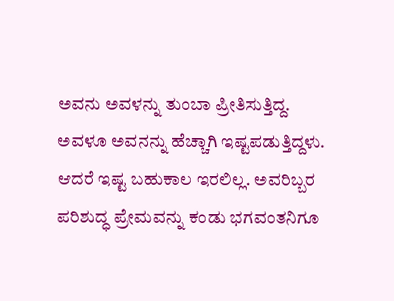ಅವನು ಅವಳನ್ನು ತುಂಬಾ ಪ್ರೀತಿಸುತ್ತಿದ್ದ. ಅವಳೂ ಅವನನ್ನು ಹೆಚ್ಚಾಗಿ ಇಷ್ಟಪಡುತ್ತಿದ್ದಳು. ಆದರೆ ಇಷ್ಟ ಬಹುಕಾಲ ಇರಲಿಲ್ಲ. ಅವರಿಬ್ಬರ ಪರಿಶುದ್ಧ ಪ್ರೇಮವನ್ನು ಕಂಡು ಭಗವಂತನಿಗೂ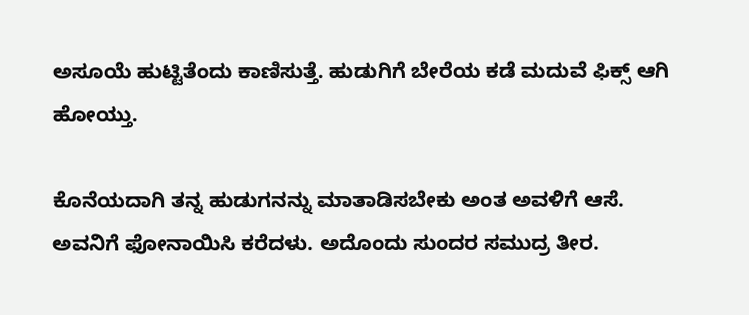ಅಸೂಯೆ ಹುಟ್ಟಿತೆಂದು ಕಾಣಿಸುತ್ತೆ. ಹುಡುಗಿಗೆ ಬೇರೆಯ ಕಡೆ ಮದುವೆ ಫಿಕ್ಸ್ ಆಗಿ ಹೋಯ್ತು.

ಕೊನೆಯದಾಗಿ ತನ್ನ ಹುಡುಗನನ್ನು ಮಾತಾಡಿಸಬೇಕು ಅಂತ ಅವಳಿಗೆ ಆಸೆ. ಅವನಿಗೆ ಫೋನಾಯಿಸಿ ಕರೆದಳು. ಅದೊಂದು ಸುಂದರ ಸಮುದ್ರ ತೀರ.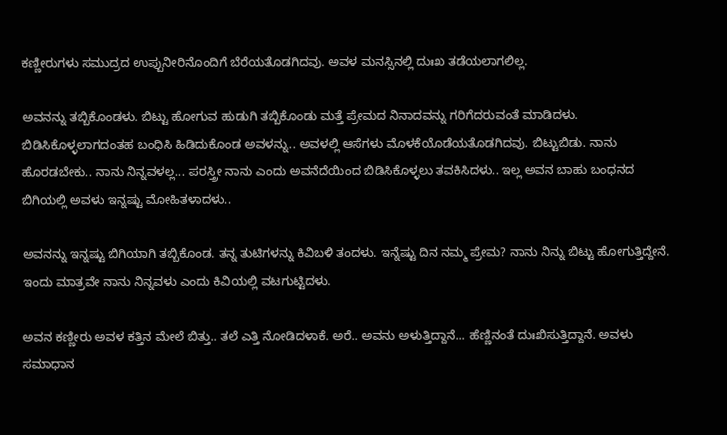ಕಣ್ಣೀರುಗಳು ಸಮುದ್ರದ ಉಪ್ಪುನೀರಿನೊಂದಿಗೆ ಬೆರೆಯತೊಡಗಿದವು. ಅವಳ ಮನಸ್ಸಿನಲ್ಲಿ ದುಃಖ ತಡೆಯಲಾಗಲಿಲ್ಲ.

ಅವನನ್ನು ತಬ್ಬಿಕೊಂಡಳು. ಬಿಟ್ಟು ಹೋಗುವ ಹುಡುಗಿ ತಬ್ಬಿಕೊಂಡು ಮತ್ತೆ ಪ್ರೇಮದ ನಿನಾದವನ್ನು ಗರಿಗೆದರುವಂತೆ ಮಾಡಿದಳು. ಬಿಡಿಸಿಕೊಳ್ಳಲಾಗದಂತಹ ಬಂಧಿಸಿ ಹಿಡಿದುಕೊಂಡ ಅವಳನ್ನು.. ಅವಳಲ್ಲಿ ಆಸೆಗಳು ಮೊಳಕೆಯೊಡೆಯತೊಡಗಿದವು. ಬಿಟ್ಟುಬಿಡು. ನಾನು ಹೊರಡಬೇಕು.. ನಾನು ನಿನ್ನವಳಲ್ಲ... ಪರಸ್ತ್ರೀ ನಾನು ಎಂದು ಅವನೆದೆಯಿಂದ ಬಿಡಿಸಿಕೊಳ್ಳಲು ತವಕಿಸಿದಳು.. ಇಲ್ಲ ಅವನ ಬಾಹು ಬಂಧನದ ಬಿಗಿಯಲ್ಲಿ ಅವಳು ಇನ್ನಷ್ಟು ಮೋಹಿತಳಾದಳು..

ಅವನನ್ನು ಇನ್ನಷ್ಟು ಬಿಗಿಯಾಗಿ ತಬ್ಬಿಕೊಂಡ. ತನ್ನ ತುಟಿಗಳನ್ನು ಕಿವಿಬಳಿ ತಂದಳು. ಇನ್ನೆಷ್ಟು ದಿನ ನಮ್ಮ ಪ್ರೇಮ? ನಾನು ನಿನ್ನು ಬಿಟ್ಟು ಹೋಗುತ್ತಿದ್ದೇನೆ. ಇಂದು ಮಾತ್ರವೇ ನಾನು ನಿನ್ನವಳು ಎಂದು ಕಿವಿಯಲ್ಲಿ ವಟಗುಟ್ಟಿದಳು.

ಅವನ ಕಣ್ಣೀರು ಅವಳ ಕತ್ತಿನ ಮೇಲೆ ಬಿತ್ತು.. ತಲೆ ಎತ್ತಿ ನೋಡಿದಳಾಕೆ. ಅರೆ.. ಅವನು ಅಳುತ್ತಿದ್ದಾನೆ... ಹೆಣ್ಣಿನಂತೆ ದುಃಖಿಸುತ್ತಿದ್ದಾನೆ. ಅವಳು ಸಮಾಧಾನ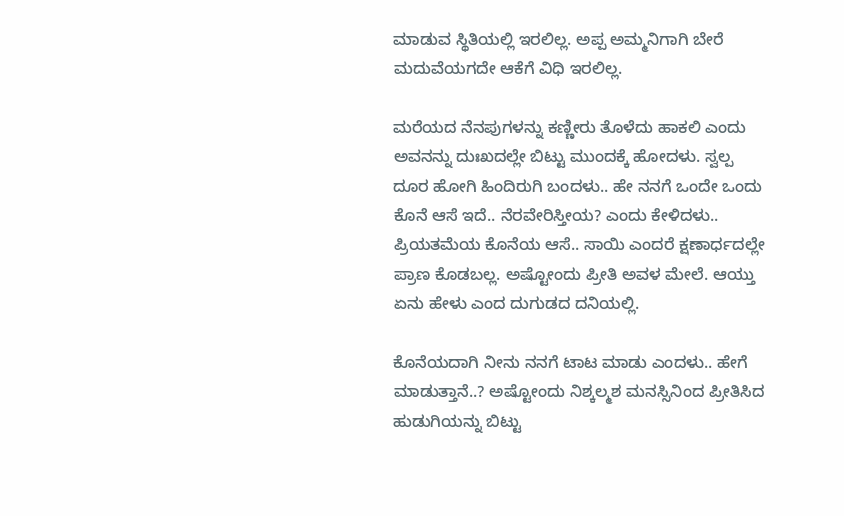ಮಾಡುವ ಸ್ಥಿತಿಯಲ್ಲಿ ಇರಲಿಲ್ಲ. ಅಪ್ಪ ಅಮ್ಮನಿಗಾಗಿ ಬೇರೆ ಮದುವೆಯಗದೇ ಆಕೆಗೆ ವಿಧಿ ಇರಲಿಲ್ಲ.

ಮರೆಯದ ನೆನಪುಗಳನ್ನು ಕಣ್ಣೀರು ತೊಳೆದು ಹಾಕಲಿ ಎಂದು ಅವನನ್ನು ದುಃಖದಲ್ಲೇ ಬಿಟ್ಟು ಮುಂದಕ್ಕೆ ಹೋದಳು. ಸ್ವಲ್ಪ ದೂರ ಹೋಗಿ ಹಿಂದಿರುಗಿ ಬಂದಳು.. ಹೇ ನನಗೆ ಒಂದೇ ಒಂದು ಕೊನೆ ಆಸೆ ಇದೆ.. ನೆರವೇರಿಸ್ತೀಯ? ಎಂದು ಕೇಳಿದಳು.. ಪ್ರಿಯತಮೆಯ ಕೊನೆಯ ಆಸೆ.. ಸಾಯಿ ಎಂದರೆ ಕ್ಷಣಾರ್ಧದಲ್ಲೇ ಪ್ರಾಣ ಕೊಡಬಲ್ಲ. ಅಷ್ಟೋಂದು ಪ್ರೀತಿ ಅವಳ ಮೇಲೆ. ಆಯ್ತು ಏನು ಹೇಳು ಎಂದ ದುಗುಡದ ದನಿಯಲ್ಲಿ.

ಕೊನೆಯದಾಗಿ ನೀನು ನನಗೆ ಟಾಟ ಮಾಡು ಎಂದಳು.. ಹೇಗೆ ಮಾಡುತ್ತಾನೆ..? ಅಷ್ಟೋಂದು ನಿಶ್ಕಲ್ಮಶ ಮನಸ್ಸಿನಿಂದ ಪ್ರೀತಿಸಿದ ಹುಡುಗಿಯನ್ನು ಬಿಟ್ಟು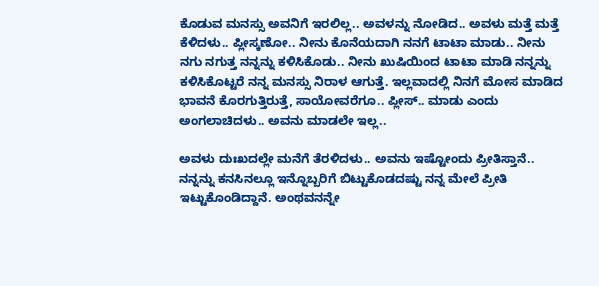ಕೊಡುವ ಮನಸ್ಸು ಅವನಿಗೆ ಇರಲಿಲ್ಲ.. ಅವಳನ್ನು ನೋಡಿದ.. ಅವಳು ಮತ್ತೆ ಮತ್ತೆ ಕೆಳಿದಳು.. ಪ್ಲೀಸ್ಕಣೋ.. ನೀನು ಕೊನೆಯದಾಗಿ ನನಗೆ ಟಾಟಾ ಮಾಡು.. ನೀನು ನಗು ನಗುತ್ತ ನನ್ನನ್ನು ಕಳಿಸಿಕೊಡು.. ನೀನು ಖುಷಿಯಿಂದ ಟಾಟಾ ಮಾಡಿ ನನ್ನನ್ನು ಕಳಿಸಿಕೊಟ್ಟರೆ ನನ್ನ ಮನಸ್ಸು ನಿರಾಳ ಆಗುತ್ತೆ. ಇಲ್ಲವಾದಲ್ಲಿ ನಿನಗೆ ಮೋಸ ಮಾಡಿದ ಭಾವನೆ ಕೊರಗುತ್ತಿರುತ್ತೆ, ಸಾಯೋವರೆಗೂ.. ಪ್ಲೀಸ್.. ಮಾಡು ಎಂದು ಅಂಗಲಾಚಿದಳು.. ಅವನು ಮಾಡಲೇ ಇಲ್ಲ..

ಅವಳು ದುಃಖದಲ್ಲೇ ಮನೆಗೆ ತೆರಳಿದಳು.. ಅವನು ಇಷ್ಟೋಂದು ಪ್ರೀತಿಸ್ತಾನೆ.. ನನ್ನನ್ನು ಕನಸಿನಲ್ಲೂ ಇನ್ನೊಬ್ಬರಿಗೆ ಬಿಟ್ಟುಕೊಡದಷ್ಟು ನನ್ನ ಮೇಲೆ ಪ್ರೀತಿ ಇಟ್ಟುಕೊಂಡಿದ್ದಾನೆ. ಅಂಥವನನ್ನೇ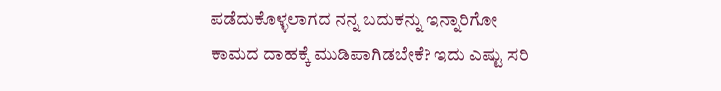ಪಡೆದುಕೊಳ್ಳಲಾಗದ ನನ್ನ ಬದುಕನ್ನು ಇನ್ನಾರಿಗೋ ಕಾಮದ ದಾಹಕ್ಕೆ ಮುಡಿಪಾಗಿಡಬೇಕೆ? ಇದು ಎಷ್ಟು ಸರಿ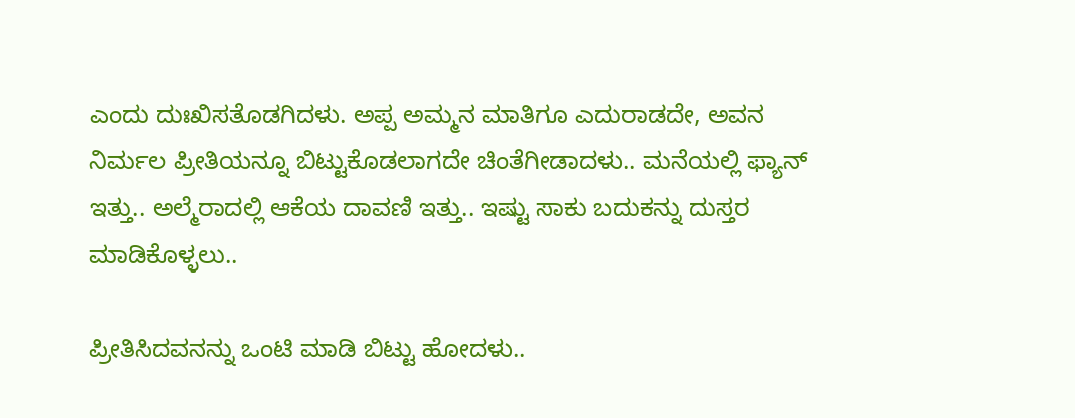ಎಂದು ದುಃಖಿಸತೊಡಗಿದಳು. ಅಪ್ಪ ಅಮ್ಮನ ಮಾತಿಗೂ ಎದುರಾಡದೇ, ಅವನ ನಿರ್ಮಲ ಪ್ರೀತಿಯನ್ನೂ ಬಿಟ್ಟುಕೊಡಲಾಗದೇ ಚಿಂತೆಗೀಡಾದಳು.. ಮನೆಯಲ್ಲಿ ಫ್ಯಾನ್ ಇತ್ತು.. ಅಲ್ಮೆರಾದಲ್ಲಿ ಆಕೆಯ ದಾವಣಿ ಇತ್ತು.. ಇಷ್ಟು ಸಾಕು ಬದುಕನ್ನು ದುಸ್ತರ ಮಾಡಿಕೊಳ್ಳಲು..

ಪ್ರೀತಿಸಿದವನನ್ನು ಒಂಟಿ ಮಾಡಿ ಬಿಟ್ಟು ಹೋದಳು..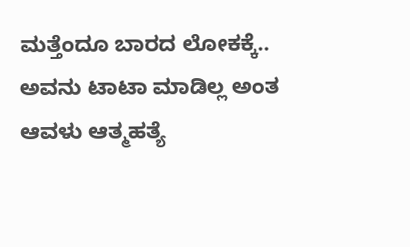ಮತ್ತೆಂದೂ ಬಾರದ ಲೋಕಕ್ಕೆ.. ಅವನು ಟಾಟಾ ಮಾಡಿಲ್ಲ ಅಂತ ಆವಳು ಆತ್ಮಹತ್ಯೆ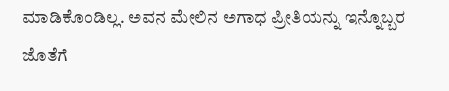ಮಾಡಿಕೊಂಡಿಲ್ಲ. ಅವನ ಮೇಲಿನ ಅಗಾಧ ಪ್ರೀತಿಯನ್ನು ಇನ್ನೊಬ್ಬರ ಜೊತೆಗೆ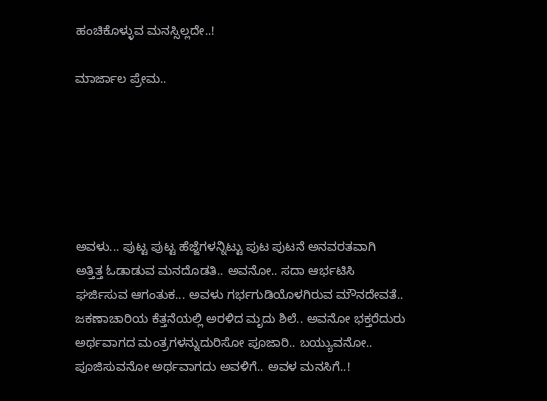ಹಂಚಿಕೊಳ್ಳುವ ಮನಸ್ಸಿಲ್ಲದೇ..!

ಮಾರ್ಜಾಲ ಪ್ರೇಮ..






ಅವಳು... ಪುಟ್ಟ ಪುಟ್ಟ ಹೆಜ್ಜೆಗಳನ್ನಿಟ್ಟು ಪುಟ ಪುಟನೆ ಅನವರತವಾಗಿ ಅತ್ತಿತ್ತ ಓಡಾಡುವ ಮನದೊಡತಿ.. ಅವನೋ.. ಸದಾ ಆರ್ಭಟಿಸಿ ಘರ್ಜಿಸುವ ಆಗಂತುಕ... ಅವಳು ಗರ್ಭಗುಡಿಯೊಳಗಿರುವ ಮೌನದೇವತೆ.. ಜಕಣಾಚಾರಿಯ ಕೆತ್ತನೆಯಲ್ಲಿ ಅರಳಿದ ಮೃದು ಶಿಲೆ.. ಅವನೋ ಭಕ್ತರೆದುರು ಅರ್ಥವಾಗದ ಮಂತ್ರಗಳನ್ನುದುರಿಸೋ ಪೂಜಾರಿ.. ಬಯ್ಯುವನೋ.. ಪೂಜಿಸುವನೋ ಅರ್ಥವಾಗದು ಅವಳಿಗೆ.. ಅವಳ ಮನಸಿಗೆ..!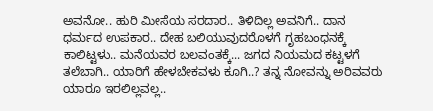ಅವನೋ.. ಹುರಿ ಮೀಸೆಯ ಸರದಾರ.. ತಿಳಿದಿಲ್ಲ ಅವನಿಗೆ.. ದಾನ ಧರ್ಮದ ಉಪಕಾರ.. ದೇಹ ಬಲಿಯುವುದರೊಳಗೆ ಗೃಹಬಂಧನಕ್ಕೆ ಕಾಲಿಟ್ಟಳು.. ಮನೆಯವರ ಬಲವಂತಕ್ಕೆ... ಜಗದ ನಿಯಮದ ಕಟ್ಟಳಗೆ ತಲೆಬಾಗಿ.. ಯಾರಿಗೆ ಹೇಳಬೇಕವಳು ಕೂಗಿ..? ತನ್ನ ನೋವನ್ನು ಅರಿವವರು ಯಾರೂ ಇರಲಿಲ್ಲವಲ್ಲ..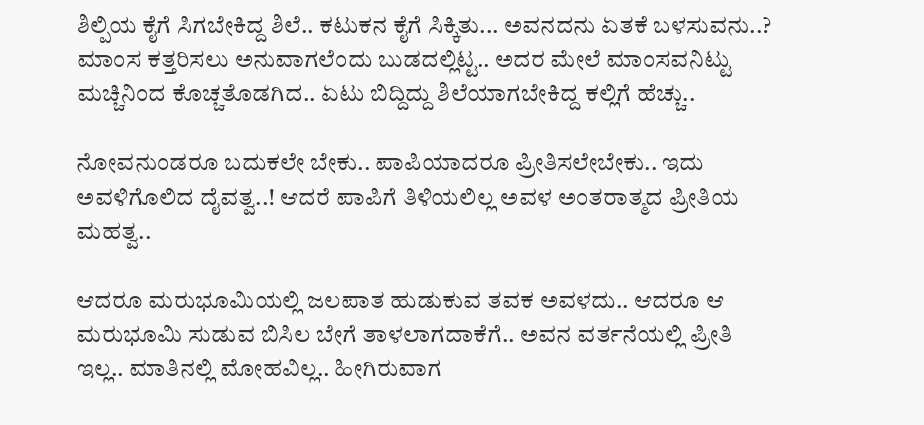ಶಿಲ್ಪಿಯ ಕೈಗೆ ಸಿಗಬೇಕಿದ್ದ ಶಿಲೆ.. ಕಟುಕನ ಕೈಗೆ ಸಿಕ್ಕಿತು... ಅವನದನು ಏತಕೆ ಬಳಸುವನು..? ಮಾಂಸ ಕತ್ತರಿಸಲು ಅನುವಾಗಲೆಂದು ಬುಡದಲ್ಲಿಟ್ಟ.. ಅದರ ಮೇಲೆ ಮಾಂಸವನಿಟ್ಟು ಮಚ್ಚಿನಿಂದ ಕೊಚ್ಚತೊಡಗಿದ.. ಏಟು ಬಿದ್ದಿದ್ದು ಶಿಲೆಯಾಗಬೇಕಿದ್ದ ಕಲ್ಲಿಗೆ ಹೆಚ್ಚು..

ನೋವನುಂಡರೂ ಬದುಕಲೇ ಬೇಕು.. ಪಾಪಿಯಾದರೂ ಪ್ರೀತಿಸಲೇಬೇಕು.. ಇದು ಅವಳಿಗೊಲಿದ ದೈವತ್ವ..! ಆದರೆ ಪಾಪಿಗೆ ತಿಳಿಯಲಿಲ್ಲ ಅವಳ ಅಂತರಾತ್ಮದ ಪ್ರೀತಿಯ ಮಹತ್ವ..

ಆದರೂ ಮರುಭೂಮಿಯಲ್ಲಿ ಜಲಪಾತ ಹುಡುಕುವ ತವಕ ಅವಳದು.. ಆದರೂ ಆ ಮರುಭೂಮಿ ಸುಡುವ ಬಿಸಿಲ ಬೇಗೆ ತಾಳಲಾಗದಾಕೆಗೆ.. ಅವನ ವರ್ತನೆಯಲ್ಲಿ ಪ್ರೀತಿ ಇಲ್ಲ.. ಮಾತಿನಲ್ಲಿ ಮೋಹವಿಲ್ಲ.. ಹೀಗಿರುವಾಗ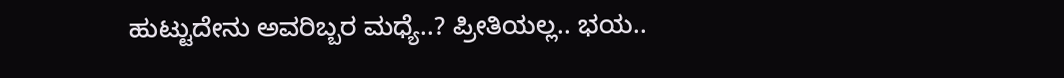ಹುಟ್ಟುದೇನು ಅವರಿಬ್ಬರ ಮಧ್ಯೆ..? ಪ್ರೀತಿಯಲ್ಲ.. ಭಯ..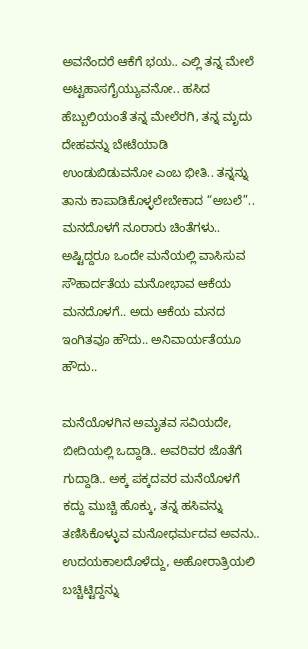ಅವನೆಂದರೆ ಆಕೆಗೆ ಭಯ.. ಎಲ್ಲಿ ತನ್ನ ಮೇಲೆ ಅಟ್ಟಹಾಸಗೈಯ್ಯುವನೋ.. ಹಸಿದ ಹೆಬ್ಬುಲಿಯಂತೆ ತನ್ನ ಮೇಲೆರಗಿ, ತನ್ನ ಮೃದು ದೇಹವನ್ನು ಬೇಟೆಯಾಡಿ ಉಂಡುಬಿಡುವನೋ ಎಂಬ ಭೀತಿ.. ತನ್ನನ್ನು ತಾನು ಕಾಪಾಡಿಕೊಳ್ಳಲೇಬೇಕಾದ “ಅಬಲೆ”.. ಮನದೊಳಗೆ ನೂರಾರು ಚಿಂತೆಗಳು.. ಅಷ್ಟಿದ್ದರೂ ಒಂದೇ ಮನೆಯಲ್ಲಿ ವಾಸಿಸುವ ಸೌಹಾರ್ದತೆಯ ಮನೋಭಾವ ಆಕೆಯ ಮನದೊಳಗೆ.. ಅದು ಆಕೆಯ ಮನದ ಇಂಗಿತವೂ ಹೌದು.. ಅನಿವಾರ್ಯತೆಯೂ ಹೌದು..

ಮನೆಯೊಳಗಿನ ಅಮೃತವ ಸವಿಯದೇ, ಬೀದಿಯಲ್ಲಿ ಒದ್ದಾಡಿ.. ಅವರಿವರ ಜೊತೆಗೆ ಗುದ್ದಾಡಿ.. ಅಕ್ಕ ಪಕ್ಕದವರ ಮನೆಯೊಳಗೆ ಕದ್ದು ಮುಚ್ಚಿ ಹೊಕ್ಕು, ತನ್ನ ಹಸಿವನ್ನು ತಣಿಸಿಕೊಳ್ಳುವ ಮನೋಧರ್ಮದವ ಅವನು.. ಉದಯಕಾಲದೊಳೆದ್ದು, ಅಹೋರಾತ್ರಿಯಲಿ ಬಚ್ಚಿಟ್ಟಿದ್ದನ್ನು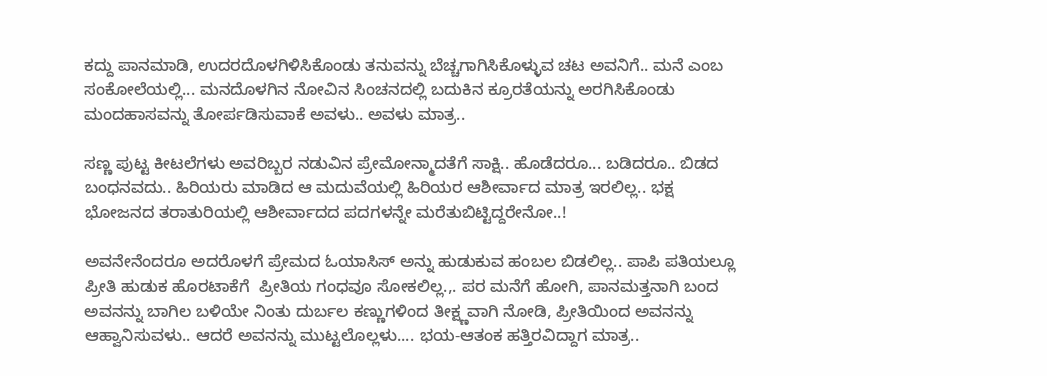ಕದ್ದು ಪಾನಮಾಡಿ, ಉದರದೊಳಗಿಳಿಸಿಕೊಂಡು ತನುವನ್ನು ಬೆಚ್ಚಗಾಗಿಸಿಕೊಳ್ಳುವ ಚಟ ಅವನಿಗೆ.. ಮನೆ ಎಂಬ ಸಂಕೋಲೆಯಲ್ಲಿ... ಮನದೊಳಗಿನ ನೋವಿನ ಸಿಂಚನದಲ್ಲಿ ಬದುಕಿನ ಕ್ರೂರತೆಯನ್ನು ಅರಗಿಸಿಕೊಂಡು ಮಂದಹಾಸವನ್ನು ತೋರ್ಪಡಿಸುವಾಕೆ ಅವಳು.. ಅವಳು ಮಾತ್ರ..

ಸಣ್ಣ ಪುಟ್ಟ ಕೀಟಲೆಗಳು ಅವರಿಬ್ಬರ ನಡುವಿನ ಪ್ರೇಮೋನ್ಮಾದತೆಗೆ ಸಾಕ್ಷಿ.. ಹೊಡೆದರೂ... ಬಡಿದರೂ.. ಬಿಡದ ಬಂಧನವದು.. ಹಿರಿಯರು ಮಾಡಿದ ಆ ಮದುವೆಯಲ್ಲಿ ಹಿರಿಯರ ಆಶೀರ್ವಾದ ಮಾತ್ರ ಇರಲಿಲ್ಲ.. ಭಕ್ಷ ಭೋಜನದ ತರಾತುರಿಯಲ್ಲಿ ಆಶೀರ್ವಾದದ ಪದಗಳನ್ನೇ ಮರೆತುಬಿಟ್ಟಿದ್ದರೇನೋ..!

ಅವನೇನೆಂದರೂ ಅದರೊಳಗೆ ಪ್ರೇಮದ ಓಯಾಸಿಸ್ ಅನ್ನು ಹುಡುಕುವ ಹಂಬಲ ಬಿಡಲಿಲ್ಲ.. ಪಾಪಿ ಪತಿಯಲ್ಲೂ ಪ್ರೀತಿ ಹುಡುಕ ಹೊರಟಾಕೆಗೆ  ಪ್ರೀತಿಯ ಗಂಧವೂ ಸೋಕಲಿಲ್ಲ.,. ಪರ ಮನೆಗೆ ಹೋಗಿ, ಪಾನಮತ್ತನಾಗಿ ಬಂದ ಅವನನ್ನು ಬಾಗಿಲ ಬಳಿಯೇ ನಿಂತು ದುರ್ಬಲ ಕಣ್ಣುಗಳಿಂದ ತೀಕ್ಷ್ಣವಾಗಿ ನೋಡಿ, ಪ್ರೀತಿಯಿಂದ ಅವನನ್ನು ಆಹ್ವಾನಿಸುವಳು.. ಆದರೆ ಅವನನ್ನು ಮುಟ್ಟಲೊಲ್ಲಳು.... ಭಯ-ಆತಂಕ ಹತ್ತಿರವಿದ್ದಾಗ ಮಾತ್ರ..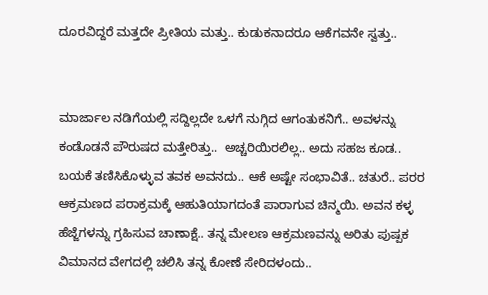ದೂರವಿದ್ದರೆ ಮತ್ತದೇ ಪ್ರೀತಿಯ ಮತ್ತು.. ಕುಡುಕನಾದರೂ ಆಕೆಗವನೇ ಸ್ವತ್ತು..


ಮಾರ್ಜಾಲ ನಡಿಗೆಯಲ್ಲಿ ಸದ್ದಿಲ್ಲದೇ ಒಳಗೆ ನುಗ್ಗಿದ ಆಗಂತುಕನಿಗೆ.. ಅವಳನ್ನು ಕಂಡೊಡನೆ ಪೌರುಷದ ಮತ್ತೇರಿತ್ತು..  ಅಚ್ಚರಿಯಿರಲಿಲ್ಲ.. ಅದು ಸಹಜ ಕೂಡ.. ಬಯಕೆ ತಣಿಸಿಕೊಳ್ಳುವ ತವಕ ಅವನದು.. ಆಕೆ ಅಷ್ಟೇ ಸಂಭಾವಿತೆ.. ಚತುರೆ.. ಪರರ ಆಕ್ರಮಣದ ಪರಾಕ್ರಮಕ್ಕೆ ಆಹುತಿಯಾಗದಂತೆ ಪಾರಾಗುವ ಚಿನ್ಮಯಿ. ಅವನ ಕಳ್ಳ ಹೆಜ್ಜೆಗಳನ್ನು ಗ್ರಹಿಸುವ ಚಾಣಾಕ್ಷೆ.. ತನ್ನ ಮೇಲಣ ಆಕ್ರಮಣವನ್ನು ಅರಿತು ಪುಷ್ಪಕ ವಿಮಾನದ ವೇಗದಲ್ಲಿ ಚಲಿಸಿ ತನ್ನ ಕೋಣೆ ಸೇರಿದಳಂದು..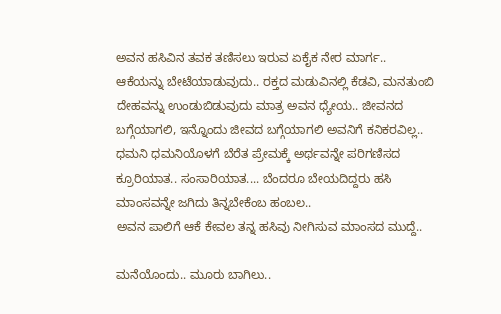ಅವನ ಹಸಿವಿನ ತವಕ ತಣಿಸಲು ಇರುವ ಏಕೈಕ ನೇರ ಮಾರ್ಗ.. ಆಕೆಯನ್ನು ಬೇಟೆಯಾಡುವುದು.. ರಕ್ತದ ಮಡುವಿನಲ್ಲಿ ಕೆಡವಿ, ಮನತುಂಬಿ ದೇಹವನ್ನು ಉಂಡುಬಿಡುವುದು ಮಾತ್ರ ಅವನ ಧ್ಯೇಯ.. ಜೀವನದ ಬಗ್ಗೆಯಾಗಲಿ, ಇನ್ನೊಂದು ಜೀವದ ಬಗ್ಗೆಯಾಗಲಿ ಅವನಿಗೆ ಕನಿಕರವಿಲ್ಲ.. ಧಮನಿ ಧಮನಿಯೊಳಗೆ ಬೆರೆತ ಪ್ರೇಮಕ್ಕೆ ಅರ್ಥವನ್ನೇ ಪರಿಗಣಿಸದ ಕ್ರೂರಿಯಾತ.. ಸಂಸಾರಿಯಾತ.... ಬೆಂದರೂ ಬೇಯದಿದ್ದರು ಹಸಿ ಮಾಂಸವನ್ನೇ ಜಗಿದು ತಿನ್ನಬೇಕೆಂಬ ಹಂಬಲ..
ಅವನ ಪಾಲಿಗೆ ಆಕೆ ಕೇವಲ ತನ್ನ ಹಸಿವು ನೀಗಿಸುವ ಮಾಂಸದ ಮುದ್ದೆ..

ಮನೆಯೊಂದು.. ಮೂರು ಬಾಗಿಲು..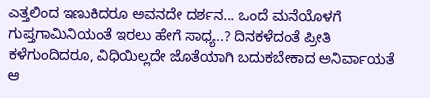ಎತ್ತಲಿಂದ ಇಣುಕಿದರೂ ಅವನದೇ ದರ್ಶನ... ಒಂದೆ ಮನೆಯೊಳಗೆ ಗುಪ್ತಗಾಮಿನಿಯಂತೆ ಇರಲು ಹೇಗೆ ಸಾಧ್ಯ..? ದಿನಕಳೆದಂತೆ ಪ್ರೀತಿ ಕಳೆಗುಂದಿದರೂ, ವಿಧಿಯಿಲ್ಲದೇ ಜೊತೆಯಾಗಿ ಬದುಕಬೇಕಾದ ಅನಿರ್ವಾಯತೆ ಆ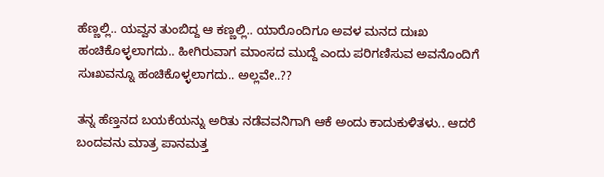ಹೆಣ್ಣಲ್ಲಿ.. ಯವ್ವನ ತುಂಬಿದ್ದ ಆ ಕಣ್ಣಲ್ಲಿ.. ಯಾರೊಂದಿಗೂ ಅವಳ ಮನದ ದುಃಖ ಹಂಚಿಕೊಳ್ಳಲಾಗದು.. ಹೀಗಿರುವಾಗ ಮಾಂಸದ ಮುದ್ದೆ ಎಂದು ಪರಿಗಣಿಸುವ ಅವನೊಂದಿಗೆ ಸುಃಖವನ್ನೂ ಹಂಚಿಕೊಳ್ಳಲಾಗದು.. ಅಲ್ಲವೇ..??

ತನ್ನ ಹೆಣ್ತನದ ಬಯಕೆಯನ್ನು ಅರಿತು ನಡೆವವನಿಗಾಗಿ ಆಕೆ ಅಂದು ಕಾದುಕುಳಿತಳು.. ಆದರೆ ಬಂದವನು ಮಾತ್ರ ಪಾನಮತ್ತ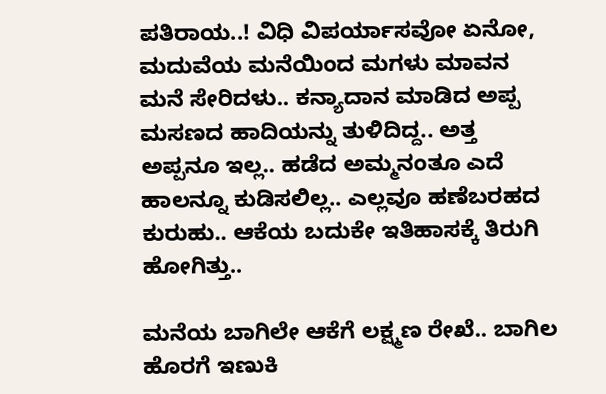ಪತಿರಾಯ..! ವಿಧಿ ವಿಪರ್ಯಾಸವೋ ಏನೋ, ಮದುವೆಯ ಮನೆಯಿಂದ ಮಗಳು ಮಾವನ ಮನೆ ಸೇರಿದಳು.. ಕನ್ಯಾದಾನ ಮಾಡಿದ ಅಪ್ಪ ಮಸಣದ ಹಾದಿಯನ್ನು ತುಳಿದಿದ್ದ.. ಅತ್ತ ಅಪ್ಪನೂ ಇಲ್ಲ.. ಹಡೆದ ಅಮ್ಮನಂತೂ ಎದೆ ಹಾಲನ್ನೂ ಕುಡಿಸಲಿಲ್ಲ.. ಎಲ್ಲವೂ ಹಣೆಬರಹದ ಕುರುಹು.. ಆಕೆಯ ಬದುಕೇ ಇತಿಹಾಸಕ್ಕೆ ತಿರುಗಿ ಹೋಗಿತ್ತು..

ಮನೆಯ ಬಾಗಿಲೇ ಆಕೆಗೆ ಲಕ್ಷ್ಮಣ ರೇಖೆ.. ಬಾಗಿಲ ಹೊರಗೆ ಇಣುಕಿ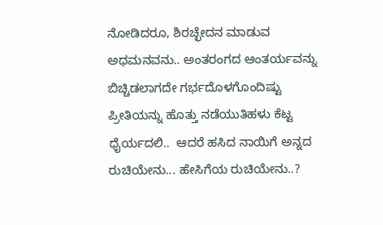ನೋಡಿದರೂ, ಶಿರಚ್ಛೇದನ ಮಾಡುವ ಅಧಮನವನು.. ಅಂತರಂಗದ ಆಂತರ್ಯವನ್ನು ಬಿಚ್ಚಿಡಲಾಗದೇ ಗರ್ಭದೊಳಗೊಂದಿಷ್ಟು ಪ್ರೀತಿಯನ್ನು ಹೊತ್ತು ನಡೆಯುತಿಹಳು ಕೆಟ್ಟ ಧೈರ್ಯದಲಿ..  ಆದರೆ ಹಸಿದ ನಾಯಿಗೆ ಅನ್ನದ ರುಚಿಯೇನು... ಹೇಸಿಗೆಯ ರುಚಿಯೇನು..?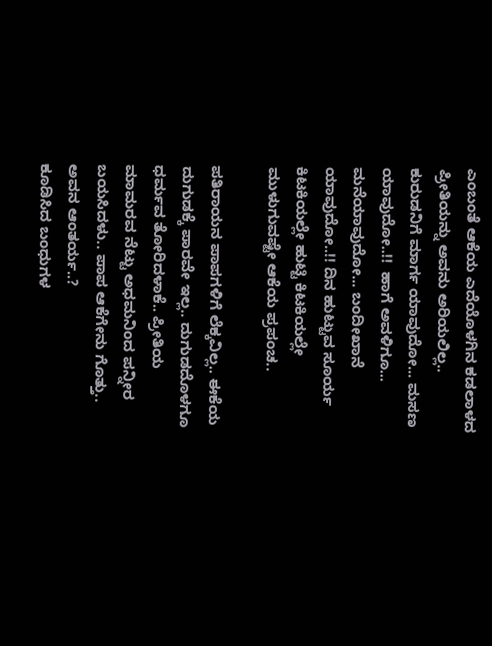ಎಂಬಂತೆ ಆಕೆಯ ಎದೆಯೊಳಗಿನ ಕಡಲಾಳದ ಪ್ರೀತಿಯನ್ನು ಅವನು ಅರಿಯಲಿಲ್ಲ.. ಕುರುಡನಿಗೆ ಮಾರ್ಗ ಯಾವುದೋ... ಮಸಣ ಯಾವುದೋ..!!  ಹಾಗೆ ಅವಳಿಗೂ... ಮನೆಯಾವುದೋ... ಬಂದೀಖಾನೆ ಯಾವುದೋ..!! ದಿನ ಹುಟ್ಟುವ ಸೂರ್ಯ ಕಿಟಕಿಯಲ್ಲೇ ಹುಟ್ಟಿ ಕಿಟಕಿಯಲ್ಲೇ ಮುಳುಗುವಷ್ಟೇ ಆಕೆಯ ಪ್ರಪಂಚ..

ಪತಿರಾಯನ ಪಾಪಗಳಿಗೆ ಲೆಕ್ಕವಿಲ್ಲ.. ಈಕೆಯ ದುಗುಡಕ್ಕೆ ಪಾರವೇ ಇಲ್ಲ.. ದುಗುಡದೊಳಗೂ ಧರ್ಮವ ತೋರಿದಳಾಕೆ.. ಪ್ರೀತಿಯ ಮಾಮರವ ನೆಟ್ಟು ಅಧಮನಿಂದ ಪನ್ನೀರ ಬಯಸಿದಳು.. ಪಾಪ ಆಕೆಗೇನು ಗೊತ್ತು.. ಅವನ ಆಂತರ್ಯ..?
ಕೂಡಿಸಿದ ಬಂಧುಗಳ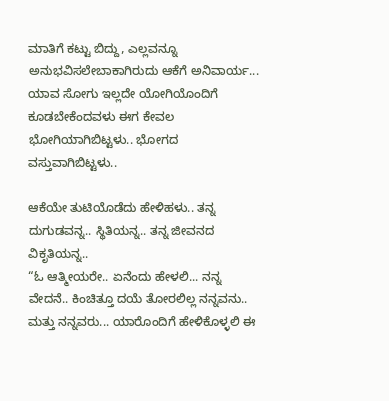ಮಾತಿಗೆ ಕಟ್ಟು ಬಿದ್ದು, ಎಲ್ಲವನ್ನೂ ಅನುಭವಿಸಲೇಬಾಕಾಗಿರುದು ಆಕೆಗೆ ಅನಿವಾರ್ಯ... ಯಾವ ಸೋಗು ಇಲ್ಲದೇ ಯೋಗಿಯೊಂದಿಗೆ ಕೂಡಬೇಕೆಂದವಳು ಈಗ ಕೇವಲ ಭೋಗಿಯಾಗಿಬಿಟ್ಟಳು.. ಭೋಗದ ವಸ್ತುವಾಗಿಬಿಟ್ಟಳು..

ಆಕೆಯೇ ತುಟಿಯೊಡೆದು ಹೇಳಿಹಳು.. ತನ್ನ ದುಗುಡವನ್ನ.. ಸ್ಥಿತಿಯನ್ನ.. ತನ್ನ ಜೀವನದ ವಿಕೃತಿಯನ್ನ..
“ಓ ಆತ್ಮೀಯರೇ.. ಏನೆಂದು ಹೇಳಲಿ... ನನ್ನ ವೇದನೆ.. ಕಿಂಚಿತ್ತೂ ದಯೆ ತೋರಲಿಲ್ಲ ನನ್ನವನು.. ಮತ್ತು ನನ್ನವರು... ಯಾರೊಂದಿಗೆ ಹೇಳಿಕೊಳ್ಳಲಿ ಈ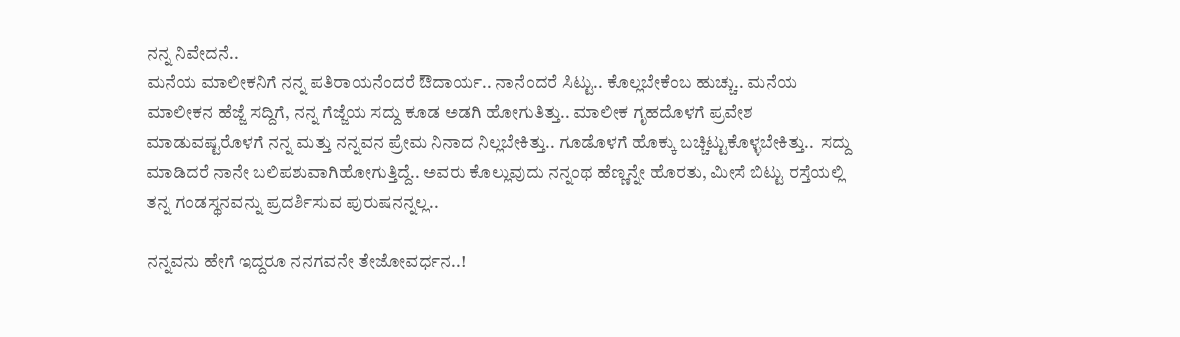ನನ್ನ ನಿವೇದನೆ..
ಮನೆಯ ಮಾಲೀಕನಿಗೆ ನನ್ನ ಪತಿರಾಯನೆಂದರೆ ಔದಾರ್ಯ.. ನಾನೆಂದರೆ ಸಿಟ್ಟು.. ಕೊಲ್ಲಬೇಕೆಂಬ ಹುಚ್ಚು.. ಮನೆಯ ಮಾಲೀಕನ ಹೆಜ್ಜೆ ಸದ್ದಿಗೆ, ನನ್ನ ಗೆಜ್ಜೆಯ ಸದ್ದು ಕೂಡ ಅಡಗಿ ಹೋಗುತಿತ್ತು.. ಮಾಲೀಕ ಗೃಹದೊಳಗೆ ಪ್ರವೇಶ ಮಾಡುವಷ್ಟರೊಳಗೆ ನನ್ನ ಮತ್ತು ನನ್ನವನ ಪ್ರೇಮ ನಿನಾದ ನಿಲ್ಲಬೇಕಿತ್ತು.. ಗೂಡೊಳಗೆ ಹೊಕ್ಕು ಬಚ್ಚಿಟ್ಟುಕೊಳ್ಳಬೇಕಿತ್ತು..  ಸದ್ದು ಮಾಡಿದರೆ ನಾನೇ ಬಲಿಪಶುವಾಗಿಹೋಗುತ್ತಿದ್ದೆ.. ಅವರು ಕೊಲ್ಲುವುದು ನನ್ನಂಥ ಹೆಣ್ಣನ್ನೇ ಹೊರತು, ಮೀಸೆ ಬಿಟ್ಟು ರಸ್ತೆಯಲ್ಲಿ ತನ್ನ ಗಂಡಸ್ಥನವನ್ನು ಪ್ರದರ್ಶಿಸುವ ಪುರುಷನನ್ನಲ್ಲ..

ನನ್ನವನು ಹೇಗೆ ಇದ್ದರೂ ನನಗವನೇ ತೇಜೋವರ್ಧನ..!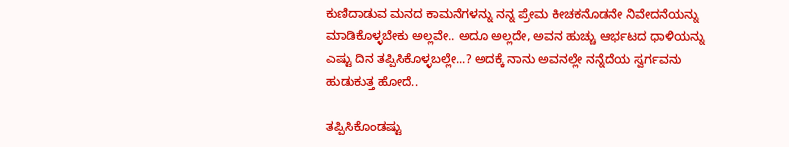ಕುಣಿದಾಡುವ ಮನದ ಕಾಮನೆಗಳನ್ನು ನನ್ನ ಪ್ರೇಮ ಕೀಚಕನೊಡನೇ ನಿವೇದನೆಯನ್ನು ಮಾಡಿಕೊಳ್ಳಬೇಕು ಅಲ್ಲವೇ.. ಅದೂ ಅಲ್ಲದೇ, ಅವನ ಹುಚ್ಚು ಆರ್ಭಟದ ಧಾಳಿಯನ್ನು ಎಷ್ಟು ದಿನ ತಪ್ಪಿಸಿಕೊಳ್ಳಬಲ್ಲೇ...? ಅದಕ್ಕೆ ನಾನು ಅವನಲ್ಲೇ ನನ್ನೆದೆಯ ಸ್ವರ್ಗವನು ಹುಡುಕುತ್ತ ಹೋದೆ..

ತಪ್ಪಿಸಿಕೊಂಡಷ್ಟು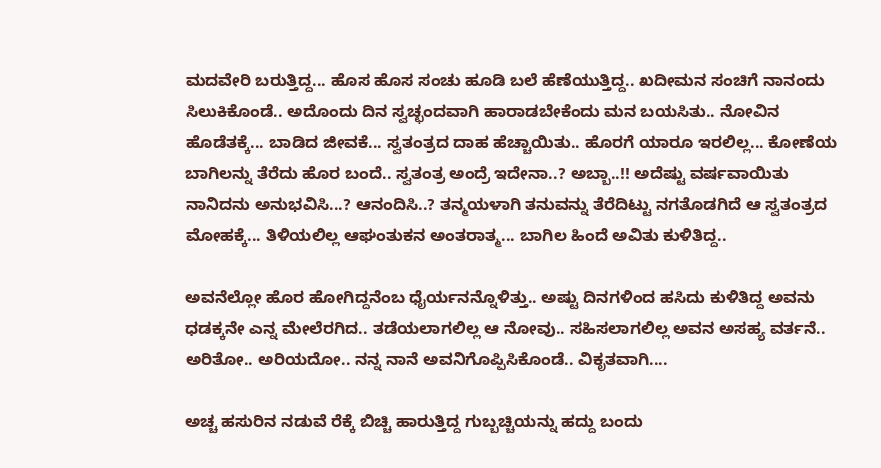ಮದವೇರಿ ಬರುತ್ತಿದ್ದ... ಹೊಸ ಹೊಸ ಸಂಚು ಹೂಡಿ ಬಲೆ ಹೆಣೆಯುತ್ತಿದ್ದ.. ಖದೀಮನ ಸಂಚಿಗೆ ನಾನಂದು ಸಿಲುಕಿಕೊಂಡೆ.. ಅದೊಂದು ದಿನ ಸ್ವಚ್ಛಂದವಾಗಿ ಹಾರಾಡಬೇಕೆಂದು ಮನ ಬಯಸಿತು.. ನೋವಿನ ಹೊಡೆತಕ್ಕೆ... ಬಾಡಿದ ಜೀವಕೆ... ಸ್ವತಂತ್ರದ ದಾಹ ಹೆಚ್ಚಾಯಿತು.. ಹೊರಗೆ ಯಾರೂ ಇರಲಿಲ್ಲ... ಕೋಣೆಯ ಬಾಗಿಲನ್ನು ತೆರೆದು ಹೊರ ಬಂದೆ.. ಸ್ವತಂತ್ರ ಅಂದ್ರೆ ಇದೇನಾ..? ಅಬ್ಬಾ..!! ಅದೆಷ್ಟು ವರ್ಷವಾಯಿತು ನಾನಿದನು ಅನುಭವಿಸಿ...? ಆನಂದಿಸಿ..? ತನ್ಮಯಳಾಗಿ ತನುವನ್ನು ತೆರೆದಿಟ್ಟು ನಗತೊಡಗಿದೆ ಆ ಸ್ವತಂತ್ರದ ಮೋಹಕ್ಕೆ... ತಿಳಿಯಲಿಲ್ಲ ಆಘಂತುಕನ ಅಂತರಾತ್ಮ... ಬಾಗಿಲ ಹಿಂದೆ ಅವಿತು ಕುಳಿತಿದ್ದ..

ಅವನೆಲ್ಲೋ ಹೊರ ಹೋಗಿದ್ದನೆಂಬ ಧೈರ್ಯನನ್ನೊಳಿತ್ತು.. ಅಷ್ಟು ದಿನಗಳಿಂದ ಹಸಿದು ಕುಳಿತಿದ್ದ ಅವನು ಧಡಕ್ಕನೇ ಎನ್ನ ಮೇಲೆರಗಿದ.. ತಡೆಯಲಾಗಲಿಲ್ಲ ಆ ನೋವು.. ಸಹಿಸಲಾಗಲಿಲ್ಲ ಅವನ ಅಸಹ್ಯ ವರ್ತನೆ.. ಅರಿತೋ.. ಅರಿಯದೋ.. ನನ್ನ ನಾನೆ ಅವನಿಗೊಪ್ಪಿಸಿಕೊಂಡೆ.. ವಿಕೃತವಾಗಿ....

ಅಚ್ಚ ಹಸುರಿನ ನಡುವೆ ರೆಕ್ಕೆ ಬಿಚ್ಚಿ ಹಾರುತ್ತಿದ್ದ ಗುಬ್ಬಚ್ಚಿಯನ್ನು ಹದ್ದು ಬಂದು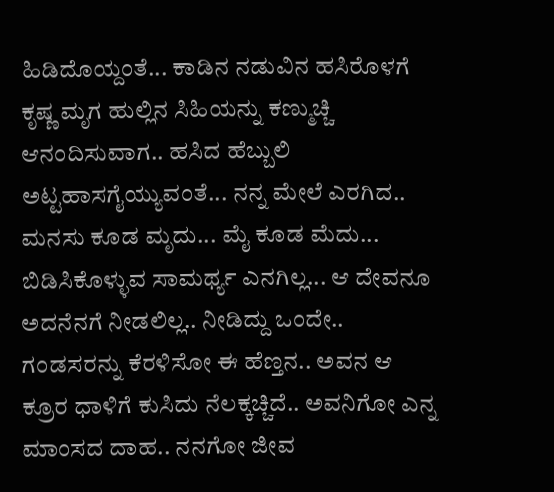ಹಿಡಿದೊಯ್ದಂತೆ... ಕಾಡಿನ ನಡುವಿನ ಹಸಿರೊಳಗೆ ಕೃಷ್ಣ ಮೃಗ ಹುಲ್ಲಿನ ಸಿಹಿಯನ್ನು ಕಣ್ಮುಚ್ಚಿ ಆನಂದಿಸುವಾಗ.. ಹಸಿದ ಹೆಬ್ಬುಲಿ ಅಟ್ಟಹಾಸಗೈಯ್ಯುವಂತೆ... ನನ್ನ ಮೇಲೆ ಎರಗಿದ.. ಮನಸು ಕೂಡ ಮೃದು... ಮೈ ಕೂಡ ಮೆದು... ಬಿಡಿಸಿಕೊಳ್ಳುವ ಸಾಮರ್ಥ್ಯ ಎನಗಿಲ್ಲ... ಆ ದೇವನೂ ಅದನೆನಗೆ ನೀಡಲಿಲ್ಲ.. ನೀಡಿದ್ದು ಒಂದೇ.. ಗಂಡಸರನ್ನು ಕೆರಳಿಸೋ ಈ ಹೆಣ್ತನ.. ಅವನ ಆ ಕ್ರೂರ ಧಾಳಿಗೆ ಕುಸಿದು ನೆಲಕ್ಕಚ್ಚಿದೆ.. ಅವನಿಗೋ ಎನ್ನ ಮಾಂಸದ ದಾಹ.. ನನಗೋ ಜೀವ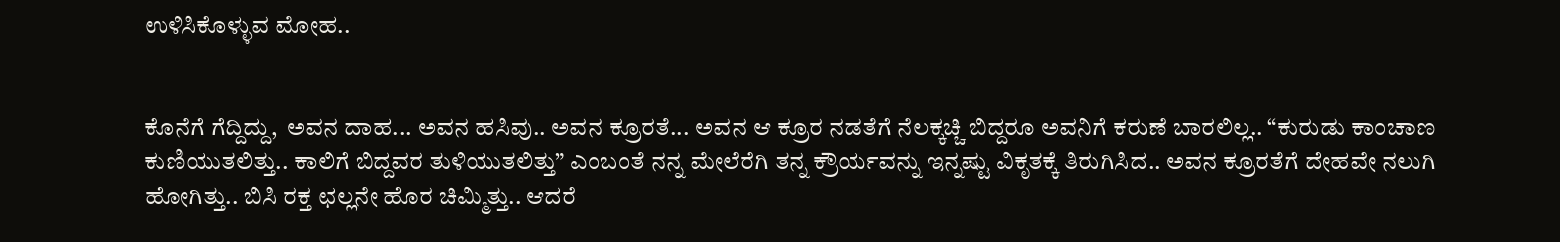ಉಳಿಸಿಕೊಳ್ಳುವ ಮೋಹ..


ಕೊನೆಗೆ ಗೆದ್ದಿದ್ದು,  ಅವನ ದಾಹ... ಅವನ ಹಸಿವು.. ಅವನ ಕ್ರೂರತೆ... ಅವನ ಆ ಕ್ರೂರ ನಡತೆಗೆ ನೆಲಕ್ಕಚ್ಚಿ ಬಿದ್ದರೂ ಅವನಿಗೆ ಕರುಣೆ ಬಾರಲಿಲ್ಲ.. “ಕುರುಡು ಕಾಂಚಾಣ ಕುಣಿಯುತಲಿತ್ತು.. ಕಾಲಿಗೆ ಬಿದ್ದವರ ತುಳಿಯುತಲಿತ್ತು” ಎಂಬಂತೆ ನನ್ನ ಮೇಲೆರೆಗಿ ತನ್ನ ಕ್ರೌರ್ಯವನ್ನು ಇನ್ನಷ್ಟು ವಿಕೃತಕ್ಕೆ ತಿರುಗಿಸಿದ.. ಅವನ ಕ್ರೂರತೆಗೆ ದೇಹವೇ ನಲುಗಿ ಹೋಗಿತ್ತು.. ಬಿಸಿ ರಕ್ತ ಛಲ್ಲನೇ ಹೊರ ಚಿಮ್ಮಿತ್ತು.. ಆದರೆ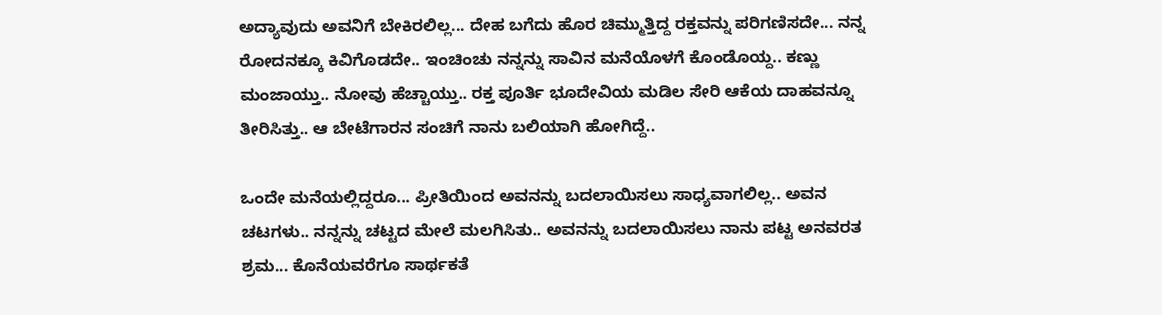ಅದ್ಯಾವುದು ಅವನಿಗೆ ಬೇಕಿರಲಿಲ್ಲ... ದೇಹ ಬಗೆದು ಹೊರ ಚಿಮ್ಮುತ್ತಿದ್ದ ರಕ್ತವನ್ನು ಪರಿಗಣಿಸದೇ... ನನ್ನ ರೋದನಕ್ಕೂ ಕಿವಿಗೊಡದೇ.. ಇಂಚಿಂಚು ನನ್ನನ್ನು ಸಾವಿನ ಮನೆಯೊಳಗೆ ಕೊಂಡೊಯ್ದ.. ಕಣ್ಣು ಮಂಜಾಯ್ತು.. ನೋವು ಹೆಚ್ಚಾಯ್ತು.. ರಕ್ತ ಪೂರ್ತಿ ಭೂದೇವಿಯ ಮಡಿಲ ಸೇರಿ ಆಕೆಯ ದಾಹವನ್ನೂ ತೀರಿಸಿತ್ತು.. ಆ ಬೇಟೆಗಾರನ ಸಂಚಿಗೆ ನಾನು ಬಲಿಯಾಗಿ ಹೋಗಿದ್ದೆ..

ಒಂದೇ ಮನೆಯಲ್ಲಿದ್ದರೂ... ಪ್ರೀತಿಯಿಂದ ಅವನನ್ನು ಬದಲಾಯಿಸಲು ಸಾಧ್ಯವಾಗಲಿಲ್ಲ.. ಅವನ ಚಟಗಳು.. ನನ್ನನ್ನು ಚಟ್ಟದ ಮೇಲೆ ಮಲಗಿಸಿತು.. ಅವನನ್ನು ಬದಲಾಯಿಸಲು ನಾನು ಪಟ್ಟ ಅನವರತ ಶ್ರಮ... ಕೊನೆಯವರೆಗೂ ಸಾರ್ಥಕತೆ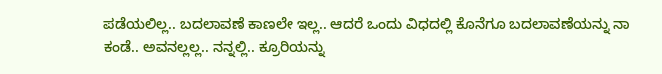ಪಡೆಯಲಿಲ್ಲ.. ಬದಲಾವಣೆ ಕಾಣಲೇ ಇಲ್ಲ.. ಆದರೆ ಒಂದು ವಿಧದಲ್ಲಿ ಕೊನೆಗೂ ಬದಲಾವಣೆಯನ್ನು ನಾ ಕಂಡೆ.. ಅವನಲ್ಲಲ್ಲ.. ನನ್ನಲ್ಲಿ.. ಕ್ರೂರಿಯನ್ನು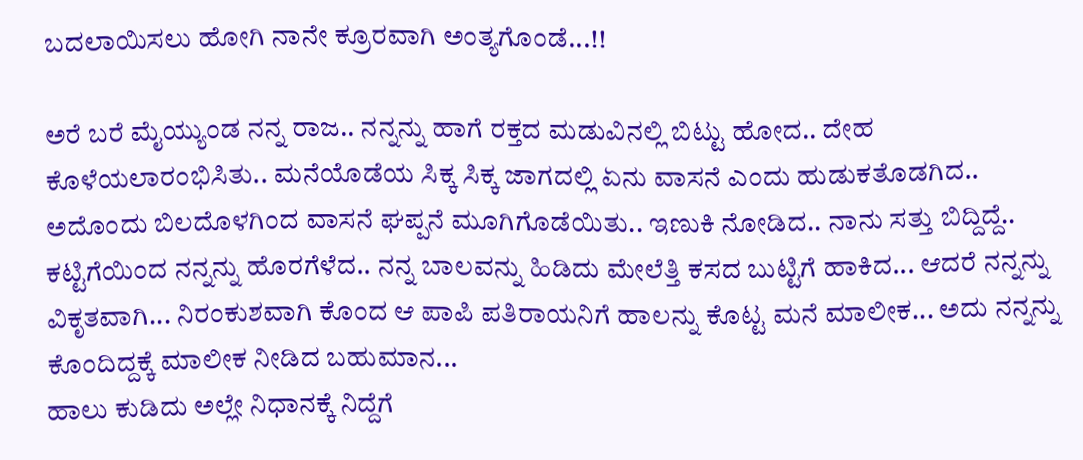ಬದಲಾಯಿಸಲು ಹೋಗಿ ನಾನೇ ಕ್ರೂರವಾಗಿ ಅಂತ್ಯಗೊಂಡೆ...!!

ಅರೆ ಬರೆ ಮೈಯ್ಯುಂಡ ನನ್ನ ರಾಜ.. ನನ್ನನ್ನು ಹಾಗೆ ರಕ್ತದ ಮಡುವಿನಲ್ಲಿ ಬಿಟ್ಟು ಹೋದ.. ದೇಹ ಕೊಳೆಯಲಾರಂಭಿಸಿತು.. ಮನೆಯೊಡೆಯ ಸಿಕ್ಕ ಸಿಕ್ಕ ಜಾಗದಲ್ಲಿ ಏನು ವಾಸನೆ ಎಂದು ಹುಡುಕತೊಡಗಿದ.. ಅದೊಂದು ಬಿಲದೊಳಗಿಂದ ವಾಸನೆ ಘಪ್ಪನೆ ಮೂಗಿಗೊಡೆಯಿತು.. ಇಣುಕಿ ನೋಡಿದ.. ನಾನು ಸತ್ತು ಬಿದ್ದಿದ್ದೆ.. ಕಟ್ಟಿಗೆಯಿಂದ ನನ್ನನ್ನು ಹೊರಗೆಳೆದ.. ನನ್ನ ಬಾಲವನ್ನು ಹಿಡಿದು ಮೇಲೆತ್ತಿ ಕಸದ ಬುಟ್ಟಿಗೆ ಹಾಕಿದ... ಆದರೆ ನನ್ನನ್ನು ವಿಕೃತವಾಗಿ... ನಿರಂಕುಶವಾಗಿ ಕೊಂದ ಆ ಪಾಪಿ ಪತಿರಾಯನಿಗೆ ಹಾಲನ್ನು ಕೊಟ್ಟ ಮನೆ ಮಾಲೀಕ... ಅದು ನನ್ನನ್ನು ಕೊಂದಿದ್ದಕ್ಕೆ ಮಾಲೀಕ ನೀಡಿದ ಬಹುಮಾನ...
ಹಾಲು ಕುಡಿದು ಅಲ್ಲೇ ನಿಧಾನಕ್ಕೆ ನಿದ್ದೆಗೆ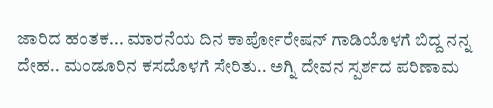ಜಾರಿದ ಹಂತಕ... ಮಾರನೆಯ ದಿನ ಕಾರ್ಪೋರೇಷನ್ ಗಾಡಿಯೊಳಗೆ ಬಿದ್ದ ನನ್ನ ದೇಹ.. ಮಂಡೂರಿನ ಕಸದೊಳಗೆ ಸೇರಿತು.. ಅಗ್ನಿ ದೇವನ ಸ್ಪರ್ಶದ ಪರಿಣಾಮ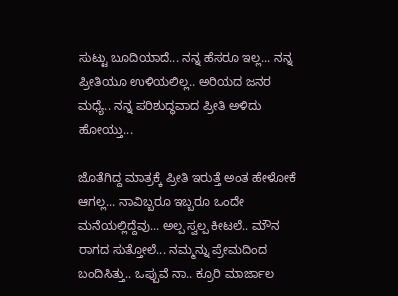ಸುಟ್ಟು ಬೂದಿಯಾದೆ... ನನ್ನ ಹೆಸರೂ ಇಲ್ಲ... ನನ್ನ ಪ್ರೀತಿಯೂ ಉಳಿಯಲಿಲ್ಲ.. ಅರಿಯದ ಜನರ ಮಧ್ಯೆ.. ನನ್ನ ಪರಿಶುದ್ಧವಾದ ಪ್ರೀತಿ ಅಳಿದು ಹೋಯ್ತು...

ಜೊತೆಗಿದ್ದ ಮಾತ್ರಕ್ಕೆ ಪ್ರೀತಿ ಇರುತ್ತೆ ಅಂತ ಹೇಳೋಕೆ ಆಗಲ್ಲ... ನಾವಿಬ್ಬರೂ ಇಬ್ಬರೂ ಒಂದೇ ಮನೆಯಲ್ಲಿದ್ದೆವು... ಅಲ್ಪ ಸ್ವಲ್ಪ ಕೀಟಲೆ.. ಮೌನ ರಾಗದ ಸುತ್ತೋಲೆ... ನಮ್ಮನ್ನು ಪ್ರೇಮದಿಂದ ಬಂದಿಸಿತ್ತು.. ಒಪ್ಪುವೆ ನಾ.. ಕ್ರೂರಿ ಮಾರ್ಜಾಲ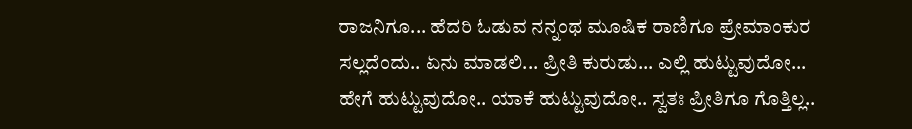ರಾಜನಿಗೂ... ಹೆದರಿ ಓಡುವ ನನ್ನಂಥ ಮೂಷಿಕ ರಾಣಿಗೂ ಪ್ರೇಮಾಂಕುರ ಸಲ್ಲದೆಂದು.. ಏನು ಮಾಡಲಿ... ಪ್ರೀತಿ ಕುರುಡು... ಎಲ್ಲಿ ಹುಟ್ಟುವುದೋ... ಹೇಗೆ ಹುಟ್ಟುವುದೋ.. ಯಾಕೆ ಹುಟ್ಟುವುದೋ.. ಸ್ವತಃ ಪ್ರೀತಿಗೂ ಗೊತ್ತಿಲ್ಲ..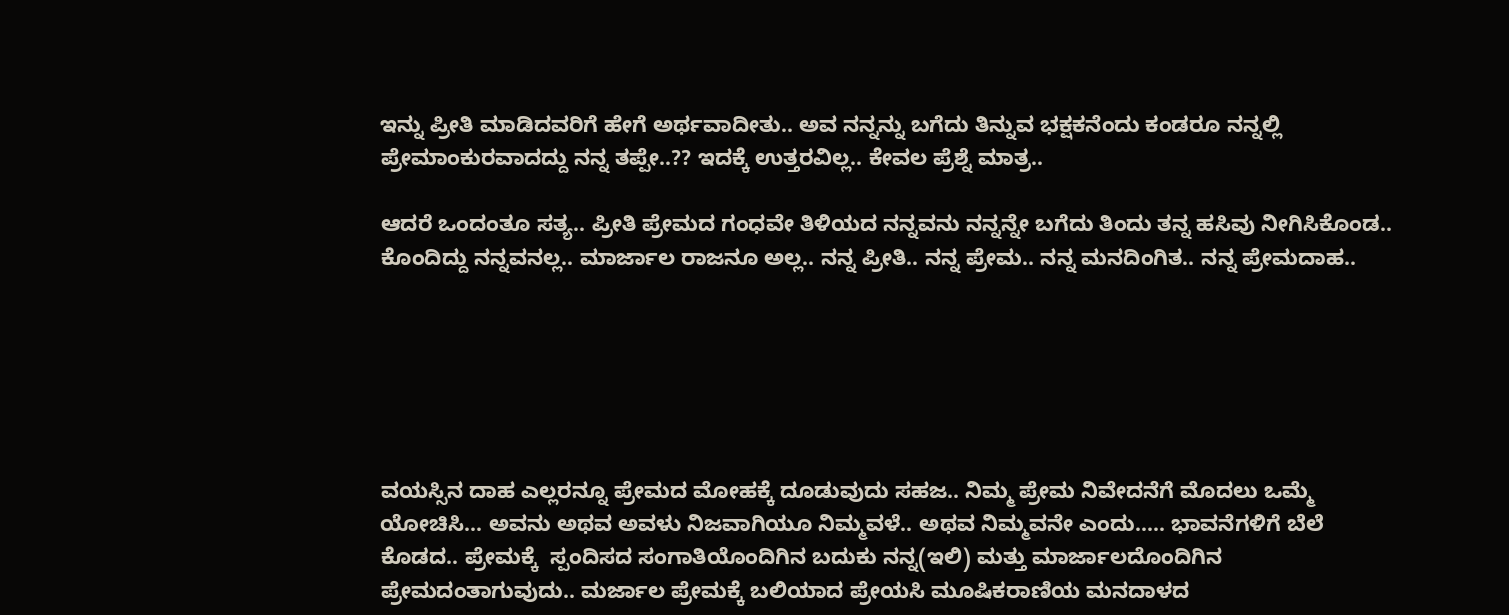ಇನ್ನು ಪ್ರೀತಿ ಮಾಡಿದವರಿಗೆ ಹೇಗೆ ಅರ್ಥವಾದೀತು.. ಅವ ನನ್ನನ್ನು ಬಗೆದು ತಿನ್ನುವ ಭಕ್ಷಕನೆಂದು ಕಂಡರೂ ನನ್ನಲ್ಲಿ ಪ್ರೇಮಾಂಕುರವಾದದ್ದು ನನ್ನ ತಪ್ಪೇ..?? ಇದಕ್ಕೆ ಉತ್ತರವಿಲ್ಲ.. ಕೇವಲ ಪ್ರೆಶ್ನೆ ಮಾತ್ರ..

ಆದರೆ ಒಂದಂತೂ ಸತ್ಯ.. ಪ್ರೀತಿ ಪ್ರೇಮದ ಗಂಧವೇ ತಿಳಿಯದ ನನ್ನವನು ನನ್ನನ್ನೇ ಬಗೆದು ತಿಂದು ತನ್ನ ಹಸಿವು ನೀಗಿಸಿಕೊಂಡ.. ಕೊಂದಿದ್ದು ನನ್ನವನಲ್ಲ.. ಮಾರ್ಜಾಲ ರಾಜನೂ ಅಲ್ಲ.. ನನ್ನ ಪ್ರೀತಿ.. ನನ್ನ ಪ್ರೇಮ.. ನನ್ನ ಮನದಿಂಗಿತ.. ನನ್ನ ಪ್ರೇಮದಾಹ..






ವಯಸ್ಸಿನ ದಾಹ ಎಲ್ಲರನ್ನೂ ಪ್ರೇಮದ ಮೋಹಕ್ಕೆ ದೂಡುವುದು ಸಹಜ.. ನಿಮ್ಮ ಪ್ರೇಮ ನಿವೇದನೆಗೆ ಮೊದಲು ಒಮ್ಮೆ ಯೋಚಿಸಿ... ಅವನು ಅಥವ ಅವಳು ನಿಜವಾಗಿಯೂ ನಿಮ್ಮವಳೆ.. ಅಥವ ನಿಮ್ಮವನೇ ಎಂದು..... ಭಾವನೆಗಳಿಗೆ ಬೆಲೆ ಕೊಡದ.. ಪ್ರೇಮಕ್ಕೆ  ಸ್ಪಂದಿಸದ ಸಂಗಾತಿಯೊಂದಿಗಿನ ಬದುಕು ನನ್ನ(ಇಲಿ) ಮತ್ತು ಮಾರ್ಜಾಲದೊಂದಿಗಿನ ಪ್ರೇಮದಂತಾಗುವುದು.. ಮರ್ಜಾಲ ಪ್ರೇಮಕ್ಕೆ ಬಲಿಯಾದ ಪ್ರೇಯಸಿ ಮೂಷಿಕರಾಣಿಯ ಮನದಾಳದ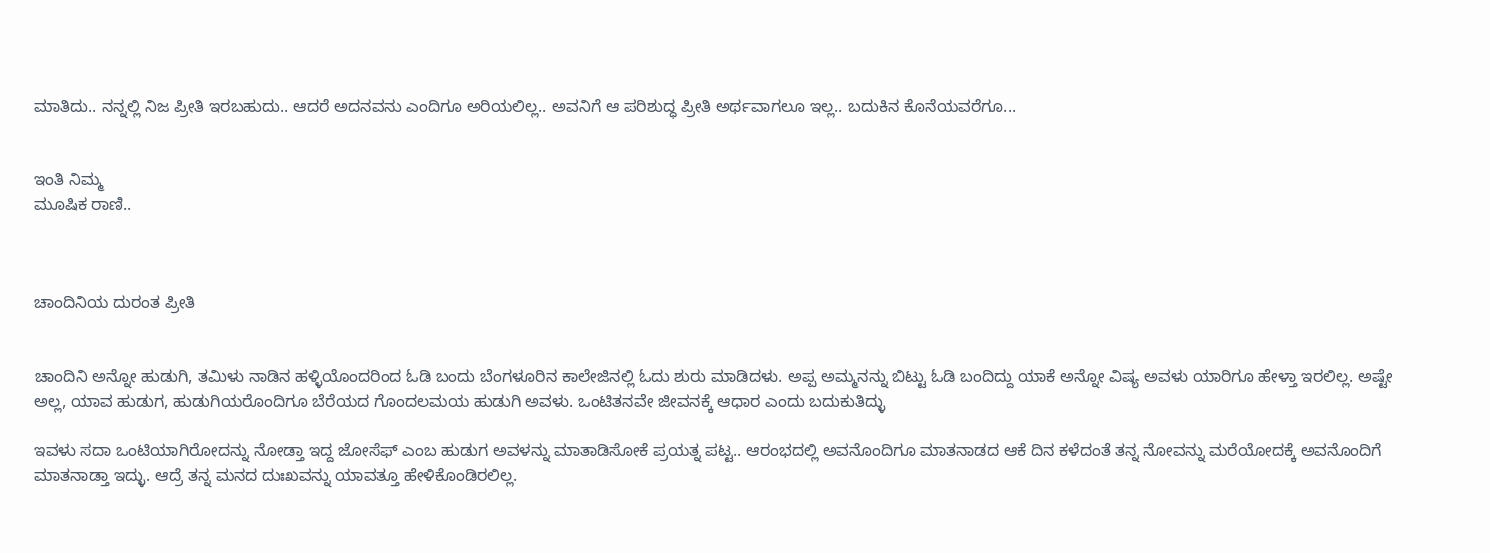ಮಾತಿದು.. ನನ್ನಲ್ಲಿ ನಿಜ ಪ್ರೀತಿ ಇರಬಹುದು.. ಆದರೆ ಅದನವನು ಎಂದಿಗೂ ಅರಿಯಲಿಲ್ಲ.. ಅವನಿಗೆ ಆ ಪರಿಶುದ್ಧ ಪ್ರೀತಿ ಅರ್ಥವಾಗಲೂ ಇಲ್ಲ.. ಬದುಕಿನ ಕೊನೆಯವರೆಗೂ...


ಇಂತಿ ನಿಮ್ಮ
ಮೂಷಿಕ ರಾಣಿ..



ಚಾಂದಿನಿಯ ದುರಂತ ಪ್ರೀತಿ


ಚಾಂದಿನಿ ಅನ್ನೋ ಹುಡುಗಿ, ತಮಿಳು ನಾಡಿನ ಹಳ್ಳಿಯೊಂದರಿಂದ ಓಡಿ ಬಂದು ಬೆಂಗಳೂರಿನ ಕಾಲೇಜಿನಲ್ಲಿ ಓದು ಶುರು ಮಾಡಿದಳು. ಅಪ್ಪ ಅಮ್ಮನನ್ನು ಬಿಟ್ಟು ಓಡಿ ಬಂದಿದ್ದು ಯಾಕೆ ಅನ್ನೋ ವಿಷ್ಯ ಅವಳು ಯಾರಿಗೂ ಹೇಳ್ತಾ ಇರಲಿಲ್ಲ. ಅಷ್ಟೇ ಅಲ್ಲ, ಯಾವ ಹುಡುಗ, ಹುಡುಗಿಯರೊಂದಿಗೂ ಬೆರೆಯದ ಗೊಂದಲಮಯ ಹುಡುಗಿ ಅವಳು. ಒಂಟಿತನವೇ ಜೀವನಕ್ಕೆ ಆಧಾರ ಎಂದು ಬದುಕುತಿದ್ಳು

ಇವಳು ಸದಾ ಒಂಟಿಯಾಗಿರೋದನ್ನು ನೋಡ್ತಾ ಇದ್ದ ಜೋಸೆಫ್ ಎಂಬ ಹುಡುಗ ಅವಳನ್ನು ಮಾತಾಡಿಸೋಕೆ ಪ್ರಯತ್ನ ಪಟ್ಟ.. ಆರಂಭದಲ್ಲಿ ಅವನೊಂದಿಗೂ ಮಾತನಾಡದ ಆಕೆ ದಿನ ಕಳೆದಂತೆ ತನ್ನ ನೋವನ್ನು ಮರೆಯೋದಕ್ಕೆ ಅವನೊಂದಿಗೆ ಮಾತನಾಡ್ತಾ ಇದ್ಳು. ಆದ್ರೆ ತನ್ನ ಮನದ ದುಃಖವನ್ನು ಯಾವತ್ತೂ ಹೇಳಿಕೊಂಡಿರಲಿಲ್ಲ.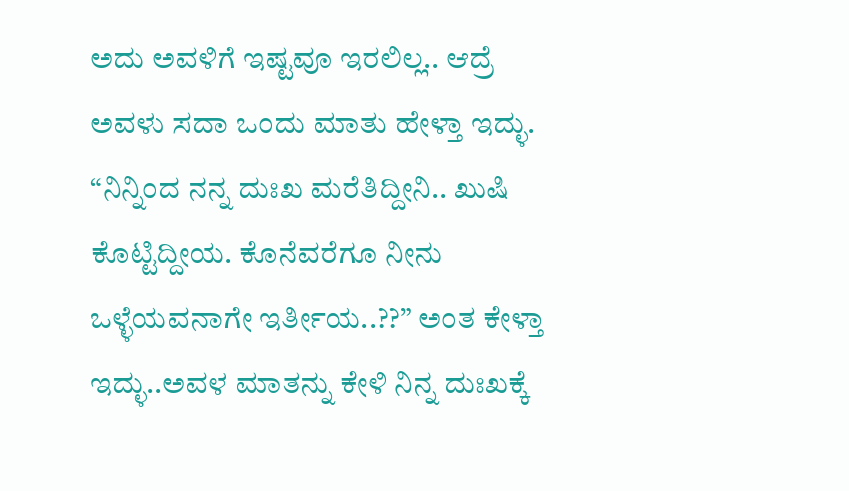ಅದು ಅವಳಿಗೆ ಇಷ್ಟವೂ ಇರಲಿಲ್ಲ.. ಆದ್ರೆ ಅವಳು ಸದಾ ಒಂದು ಮಾತು ಹೇಳ್ತಾ ಇದ್ಳು.  “ನಿನ್ನಿಂದ ನನ್ನ ದುಃಖ ಮರೆತಿದ್ದೀನಿ.. ಖುಷಿ ಕೊಟ್ಟಿದ್ದೀಯ. ಕೊನೆವರೆಗೂ ನೀನು ಒಳ್ಳೆಯವನಾಗೇ ಇರ್ತೀಯ..??” ಅಂತ ಕೇಳ್ತಾ ಇದ್ಳು..ಅವಳ ಮಾತನ್ನು ಕೇಳಿ ನಿನ್ನ ದುಃಖಕ್ಕೆ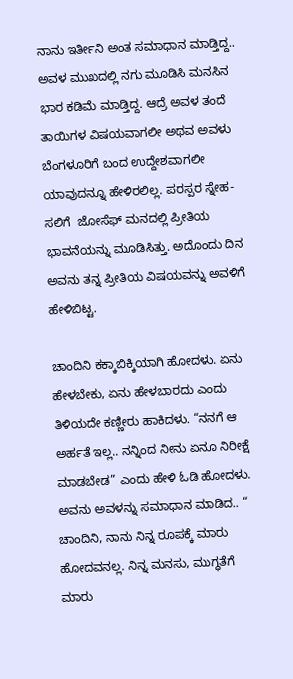ನಾನು ಇರ್ತೀನಿ ಅಂತ ಸಮಾಧಾನ ಮಾಡ್ತಿದ್ದ..  ಅವಳ ಮುಖದಲ್ಲಿ ನಗು ಮೂಡಿಸಿ ಮನಸಿನ ಭಾರ ಕಡಿಮೆ ಮಾಡ್ತಿದ್ದ. ಆದ್ರೆ ಅವಳ ತಂದೆ ತಾಯಿಗಳ ವಿಷಯವಾಗಲೀ ಅಥವ ಅವಳು ಬೆಂಗಳೂರಿಗೆ ಬಂದ ಉದ್ದೇಶವಾಗಲೀ ಯಾವುದನ್ನೂ ಹೇಳಿರಲಿಲ್ಲ. ಪರಸ್ಪರ ಸ್ನೇಹ-ಸಲಿಗೆ  ಜೋಸೆಫ್ ಮನದಲ್ಲಿ ಪ್ರೀತಿಯ ಭಾವನೆಯನ್ನು ಮೂಡಿಸಿತ್ತು. ಅದೊಂದು ದಿನ ಅವನು ತನ್ನ ಪ್ರೀತಿಯ ವಿಷಯವನ್ನು ಅವಳಿಗೆ ಹೇಳಿಬಿಟ್ಟ.

ಚಾಂದಿನಿ ಕಕ್ಕಾಬಿಕ್ಕಿಯಾಗಿ ಹೋದಳು. ಏನು ಹೇಳಬೇಕು, ಏನು ಹೇಳಬಾರದು ಎಂದು ತಿಳಿಯದೇ ಕಣ್ಣೀರು ಹಾಕಿದಳು. “ನನಗೆ ಆ ಅರ್ಹತೆ ಇಲ್ಲ.. ನನ್ನಿಂದ ನೀನು ಏನೂ ನಿರೀಕ್ಷೆ ಮಾಡಬೇಡ” ಎಂದು ಹೇಳಿ ಓಡಿ ಹೋದಳು. ಅವನು ಅವಳನ್ನು ಸಮಾಧಾನ ಮಾಡಿದ.. “ ಚಾಂದಿನಿ, ನಾನು ನಿನ್ನ ರೂಪಕ್ಕೆ ಮಾರು ಹೋದವನಲ್ಲ. ನಿನ್ನ ಮನಸು, ಮುಗ್ಧತೆಗೆ ಮಾರು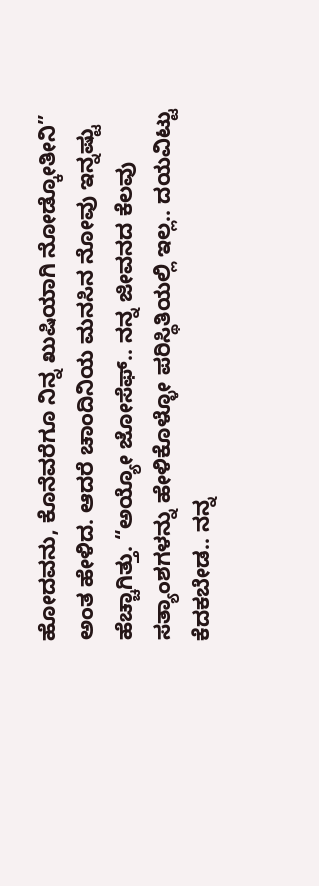ಹೋದವನು, ಕೊನೆವರೆಗೂ ನಿನ್ನ ಖುಷಿಯಾಗಿ ನೋಡ್ಕೋತೀನಿ” ಅಂತ ಹೇಳಿದ. ಆದರೆ ಚಾಂದಿನಿಯ ಮನಸಿನ ನೋವು ಇನ್ನಷ್ಟು ಹೆಚ್ಚಾಗಿತ್ತು. “ಅಯ್ಯೋ ಜೋಸೆಫ್.. ನನ್ನ ಜೀವನದ ಕೆಲವು ಸತ್ಯಾಂಶಗಳನ್ನು ಹೇಳಿಕೊಳ್ಳೋ ಪರಿಸ್ಥಿತಿಯಲ್ಲಿ ಇಲ್ಲ.. ದಯವಿಟ್ಟು ಕೆದಕಬೇಡ.. ನನ್ನ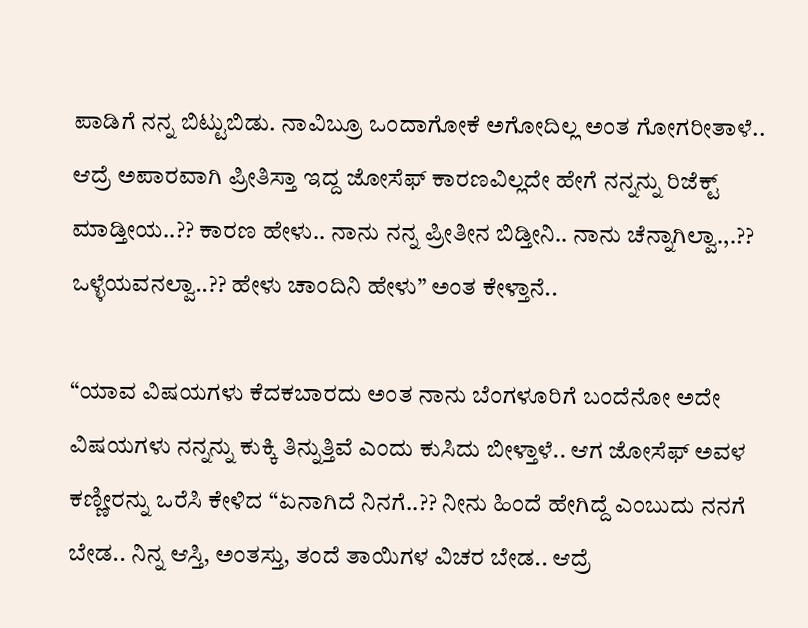ಪಾಡಿಗೆ ನನ್ನ ಬಿಟ್ಟುಬಿಡು. ನಾವಿಬ್ರೂ ಒಂದಾಗೋಕೆ ಅಗೋದಿಲ್ಲ ಅಂತ ಗೋಗರೀತಾಳೆ.. ಆದ್ರೆ ಅಪಾರವಾಗಿ ಪ್ರೀತಿಸ್ತಾ ಇದ್ದ ಜೋಸೆಫ್ ಕಾರಣವಿಲ್ಲದೇ ಹೇಗೆ ನನ್ನನ್ನು ರಿಜೆಕ್ಟ್ ಮಾಡ್ತೀಯ..?? ಕಾರಣ ಹೇಳು.. ನಾನು ನನ್ನ ಪ್ರೀತೀನ ಬಿಡ್ತೀನಿ.. ನಾನು ಚೆನ್ನಾಗಿಲ್ವಾ.,.?? ಒಳ್ಳೆಯವನಲ್ವಾ..?? ಹೇಳು ಚಾಂದಿನಿ ಹೇಳು” ಅಂತ ಕೇಳ್ತಾನೆ..

“ಯಾವ ವಿಷಯಗಳು ಕೆದಕಬಾರದು ಅಂತ ನಾನು ಬೆಂಗಳೂರಿಗೆ ಬಂದೆನೋ ಅದೇ ವಿಷಯಗಳು ನನ್ನನ್ನು ಕುಕ್ಕಿ ತಿನ್ನುತ್ತಿವೆ ಎಂದು ಕುಸಿದು ಬೀಳ್ತಾಳೆ.. ಆಗ ಜೋಸೆಫ್ ಅವಳ ಕಣ್ಣೀರನ್ನು ಒರೆಸಿ ಕೇಳಿದ “ಏನಾಗಿದೆ ನಿನಗೆ..?? ನೀನು ಹಿಂದೆ ಹೇಗಿದ್ದೆ ಎಂಬುದು ನನಗೆ ಬೇಡ.. ನಿನ್ನ ಆಸ್ತಿ, ಅಂತಸ್ತು, ತಂದೆ ತಾಯಿಗಳ ವಿಚರ ಬೇಡ.. ಆದ್ರೆ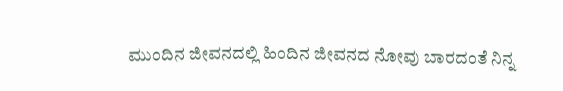ಮುಂದಿನ ಜೀವನದಲ್ಲಿ ಹಿಂದಿನ ಜೀವನದ ನೋವು ಬಾರದಂತೆ ನಿನ್ನ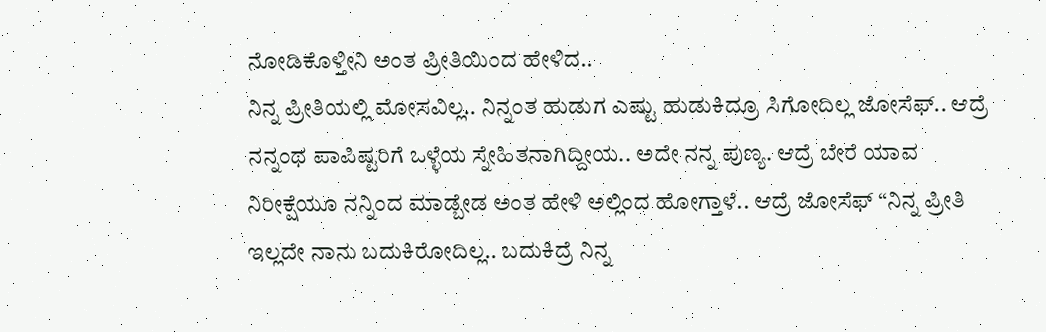ನೋಡಿಕೊಳ್ತೀನಿ ಅಂತ ಪ್ರೀತಿಯಿಂದ ಹೇಳಿದ..
ನಿನ್ನ ಪ್ರೀತಿಯಲ್ಲಿ ಮೋಸವಿಲ್ಲ.. ನಿನ್ನಂತ ಹುಡುಗ ಎಷ್ಟು ಹುಡುಕಿದ್ರೂ ಸಿಗೋದಿಲ್ಲ ಜೋಸೆಫ್.. ಆದ್ರೆ ನನ್ನಂಥ ಪಾಪಿಷ್ಟರಿಗೆ ಒಳ್ಳೆಯ ಸ್ನೇಹಿತನಾಗಿದ್ದೀಯ.. ಅದೇ ನನ್ನ ಪುಣ್ಯ. ಆದ್ರೆ ಬೇರೆ ಯಾವ ನಿರೀಕ್ಷೆಯೂ ನನ್ನಿಂದ ಮಾಡ್ಬೇಡ ಅಂತ ಹೇಳಿ ಅಲ್ಲಿಂದ ಹೋಗ್ತಾಳೆ.. ಆದ್ರೆ ಜೋಸೆಫ್ “ನಿನ್ನ ಪ್ರೀತಿ ಇಲ್ಲದೇ ನಾನು ಬದುಕಿರೋದಿಲ್ಲ.. ಬದುಕಿದ್ರೆ ನಿನ್ನ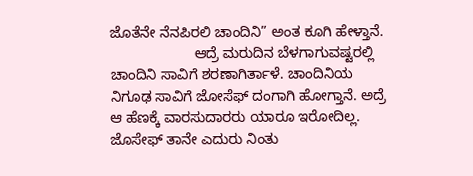ಜೊತೆನೇ ನೆನಪಿರಲಿ ಚಾಂದಿನಿ” ಅಂತ ಕೂಗಿ ಹೇಳ್ತಾನೆ.
                     ಆದ್ರೆ ಮರುದಿನ ಬೆಳಗಾಗುವಷ್ಟರಲ್ಲಿ ಚಾಂದಿನಿ ಸಾವಿಗೆ ಶರಣಾಗಿರ್ತಾಳೆ. ಚಾಂದಿನಿಯ ನಿಗೂಢ ಸಾವಿಗೆ ಜೋಸೆಫ್ ದಂಗಾಗಿ ಹೋಗ್ತಾನೆ. ಅದ್ರೆ ಆ ಹೆಣಕ್ಕೆ ವಾರಸುದಾರರು ಯಾರೂ ಇರೋದಿಲ್ಲ. ಜೊಸೇಫ್ ತಾನೇ ಎದುರು ನಿಂತು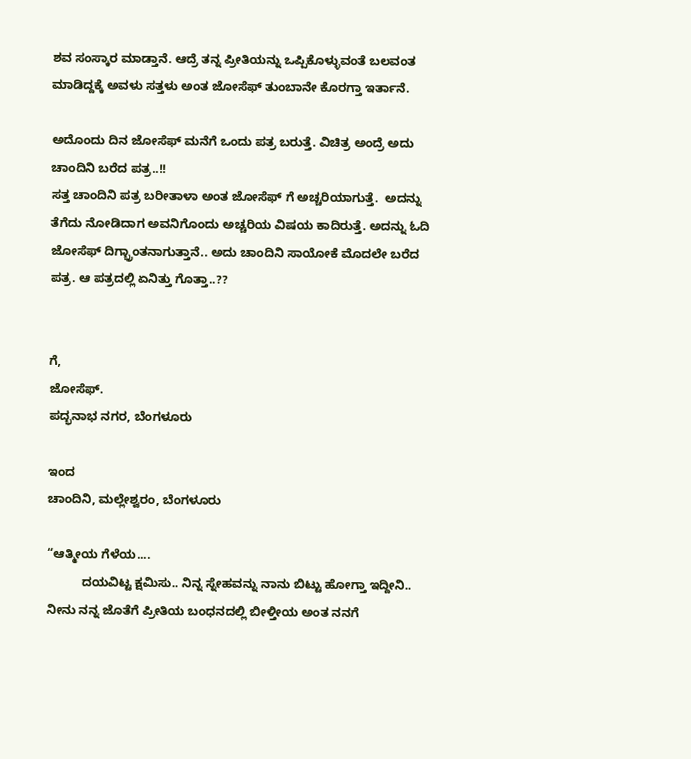ಶವ ಸಂಸ್ಕಾರ ಮಾಡ್ತಾನೆ. ಆದ್ರೆ ತನ್ನ ಪ್ರೀತಿಯನ್ನು ಒಪ್ಪಿಕೊಳ್ಳುವಂತೆ ಬಲವಂತ ಮಾಡಿದ್ದಕ್ಕೆ ಅವಳು ಸತ್ತಳು ಅಂತ ಜೋಸೆಫ್ ತುಂಬಾನೇ ಕೊರಗ್ತಾ ಇರ್ತಾನೆ.

ಅದೊಂದು ದಿನ ಜೋಸೆಫ್ ಮನೆಗೆ ಒಂದು ಪತ್ರ ಬರುತ್ತೆ. ವಿಚಿತ್ರ ಅಂದ್ರೆ ಅದು ಚಾಂದಿನಿ ಬರೆದ ಪತ್ರ..!!
ಸತ್ತ ಚಾಂದಿನಿ ಪತ್ರ ಬರೀತಾಳಾ ಅಂತ ಜೋಸೆಫ್ ಗೆ ಅಚ್ಚರಿಯಾಗುತ್ತೆ.  ಅದನ್ನು ತೆಗೆದು ನೋಡಿದಾಗ ಅವನಿಗೊಂದು ಅಚ್ಚರಿಯ ವಿಷಯ ಕಾದಿರುತ್ತೆ. ಅದನ್ನು ಓದಿ ಜೋಸೆಫ್ ದಿಗ್ಭ್ರಾಂತನಾಗುತ್ತಾನೆ.. ಅದು ಚಾಂದಿನಿ ಸಾಯೋಕೆ ಮೊದಲೇ ಬರೆದ ಪತ್ರ. ಆ ಪತ್ರದಲ್ಲಿ ಏನಿತ್ತು ಗೊತ್ತಾ..??


ಗೆ,
ಜೋಸೆಫ್.
ಪದ್ಭನಾಭ ನಗರ, ಬೆಂಗಳೂರು

ಇಂದ
ಚಾಂದಿನಿ, ಮಲ್ಲೇಶ್ವರಂ, ಬೆಂಗಳೂರು

“ಆತ್ಮೀಯ ಗೆಳೆಯ....
          ದಯವಿಟ್ಟ ಕ್ಷಮಿಸು.. ನಿನ್ನ ಸ್ನೇಹವನ್ನು ನಾನು ಬಿಟ್ಟು ಹೋಗ್ತಾ ಇದ್ದೀನಿ.. ನೀನು ನನ್ನ ಜೊತೆಗೆ ಪ್ರೀತಿಯ ಬಂಧನದಲ್ಲಿ ಬೀಳ್ತೀಯ ಅಂತ ನನಗೆ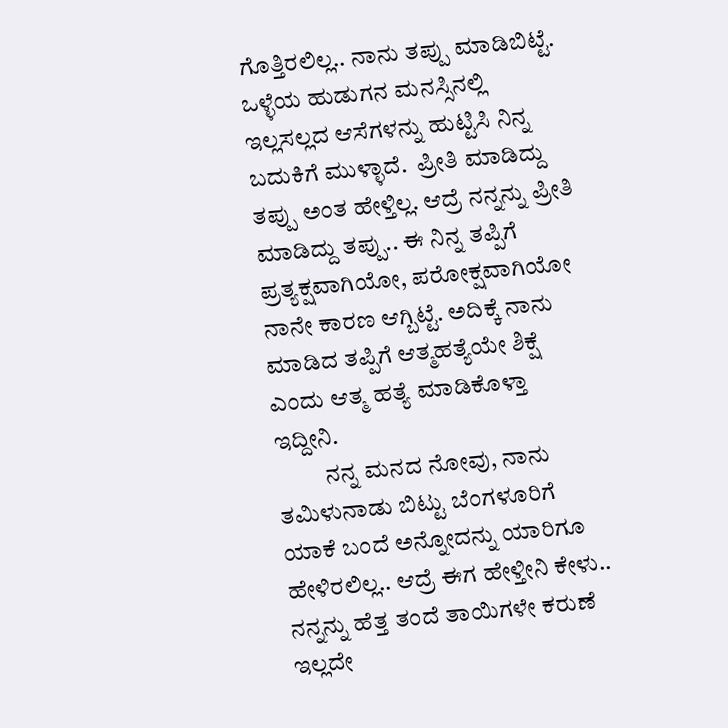ಗೊತ್ತಿರಲಿಲ್ಲ.. ನಾನು ತಪ್ಪು ಮಾಡಿಬಿಟ್ಟೆ. ಒಳ್ಳೆಯ ಹುಡುಗನ ಮನಸ್ಸಿನಲ್ಲಿ ಇಲ್ಲಸಲ್ಲದ ಆಸೆಗಳನ್ನು ಹುಟ್ಟಿಸಿ ನಿನ್ನ ಬದುಕಿಗೆ ಮುಳ್ಳಾದೆ.  ಪ್ರೀತಿ ಮಾಡಿದ್ದು ತಪ್ಪು ಅಂತ ಹೇಳ್ತಿಲ್ಲ. ಆದ್ರೆ ನನ್ನನ್ನು ಪ್ರೀತಿ ಮಾಡಿದ್ದು ತಪ್ಪು.. ಈ ನಿನ್ನ ತಪ್ಪಿಗೆ ಪ್ರತ್ಯಕ್ಷವಾಗಿಯೋ, ಪರೋಕ್ಷವಾಗಿಯೋ ನಾನೇ ಕಾರಣ ಆಗ್ಬಿಟ್ಟೆ. ಅದಿಕ್ಕೆ ನಾನು ಮಾಡಿದ ತಪ್ಪಿಗೆ ಆತ್ಮಹತ್ಯೆಯೇ ಶಿಕ್ಷೆ ಎಂದು ಆತ್ಮ ಹತ್ಯೆ ಮಾಡಿಕೊಳ್ತಾ ಇದ್ದೀನಿ.
          ನನ್ನ ಮನದ ನೋವು, ನಾನು ತಮಿಳುನಾಡು ಬಿಟ್ಟು ಬೆಂಗಳೂರಿಗೆ ಯಾಕೆ ಬಂದೆ ಅನ್ನೋದನ್ನು ಯಾರಿಗೂ ಹೇಳಿರಲಿಲ್ಲ.. ಆದ್ರೆ ಈಗ ಹೇಳ್ತೀನಿ ಕೇಳು.. ನನ್ನನ್ನು ಹೆತ್ತ ತಂದೆ ತಾಯಿಗಳೇ ಕರುಣೆ ಇಲ್ಲದೇ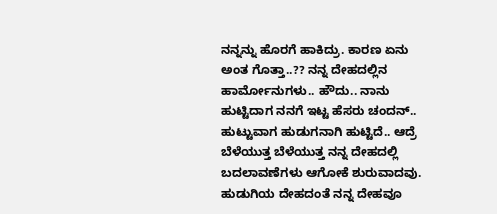ನನ್ನನ್ನು ಹೊರಗೆ ಹಾಕಿದ್ರು. ಕಾರಣ ಏನು ಅಂತ ಗೊತ್ತಾ..?? ನನ್ನ ದೇಹದಲ್ಲಿನ ಹಾರ್ಮೋನುಗಳು.. ಹೌದು.. ನಾನು ಹುಟ್ಟಿದಾಗ ನನಗೆ ಇಟ್ಟ ಹೆಸರು ಚಂದನ್.. ಹುಟ್ಟುವಾಗ ಹುಡುಗನಾಗಿ ಹುಟ್ಟಿದೆ.. ಆದ್ರೆ ಬೆಳೆಯುತ್ತ ಬೆಳೆಯುತ್ತ ನನ್ನ ದೇಹದಲ್ಲಿ ಬದಲಾವಣೆಗಳು ಆಗೋಕೆ ಶುರುವಾದವು. ಹುಡುಗಿಯ ದೇಹದಂತೆ ನನ್ನ ದೇಹವೂ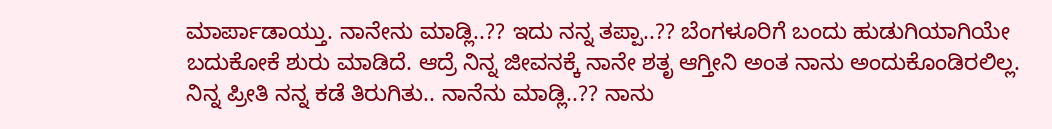ಮಾರ್ಪಾಡಾಯ್ತು. ನಾನೇನು ಮಾಡ್ಲಿ..?? ಇದು ನನ್ನ ತಪ್ಪಾ..?? ಬೆಂಗಳೂರಿಗೆ ಬಂದು ಹುಡುಗಿಯಾಗಿಯೇ ಬದುಕೋಕೆ ಶುರು ಮಾಡಿದೆ. ಆದ್ರೆ ನಿನ್ನ ಜೀವನಕ್ಕೆ ನಾನೇ ಶತೃ ಆಗ್ತೀನಿ ಅಂತ ನಾನು ಅಂದುಕೊಂಡಿರಲಿಲ್ಲ. ನಿನ್ನ ಪ್ರೀತಿ ನನ್ನ ಕಡೆ ತಿರುಗಿತು.. ನಾನೆನು ಮಾಡ್ಲಿ..?? ನಾನು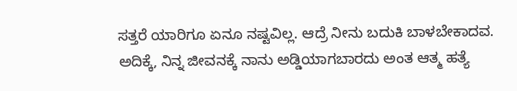ಸತ್ತರೆ ಯಾರಿಗೂ ಏನೂ ನಷ್ಟವಿಲ್ಲ. ಆದ್ರೆ ನೀನು ಬದುಕಿ ಬಾಳಬೇಕಾದವ. ಅದಿಕ್ಕೆ, ನಿನ್ನ ಜೀವನಕ್ಕೆ ನಾನು ಅಡ್ಡಿಯಾಗಬಾರದು ಅಂತ ಆತ್ಮ ಹತ್ಯೆ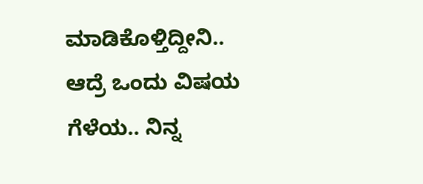ಮಾಡಿಕೊಳ್ತಿದ್ದೀನಿ..
ಆದ್ರೆ ಒಂದು ವಿಷಯ ಗೆಳೆಯ.. ನಿನ್ನ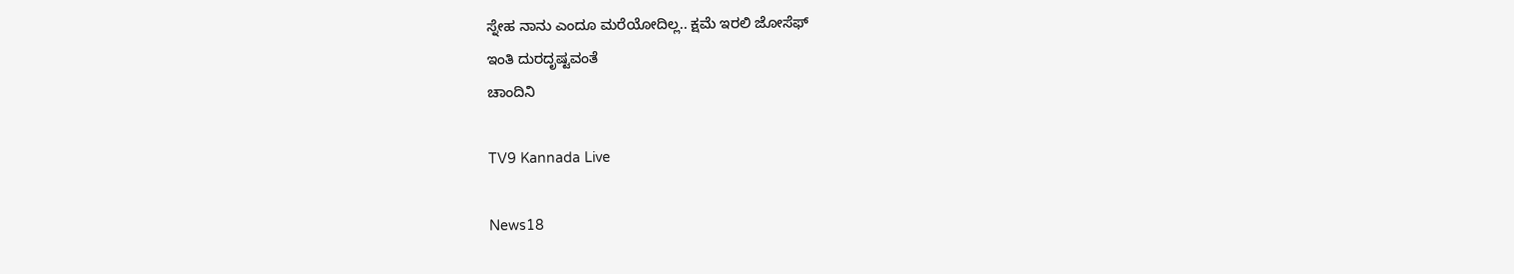ಸ್ನೇಹ ನಾನು ಎಂದೂ ಮರೆಯೋದಿಲ್ಲ.. ಕ್ಷಮೆ ಇರಲಿ ಜೋಸೆಫ್
ಇಂತಿ ದುರದೃಷ್ಟವಂತೆ
ಚಾಂದಿನಿ

TV9 Kannada Live

News18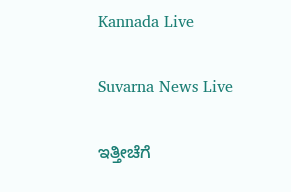Kannada Live

Suvarna News Live

ಇತ್ತೀಚೆಗೆ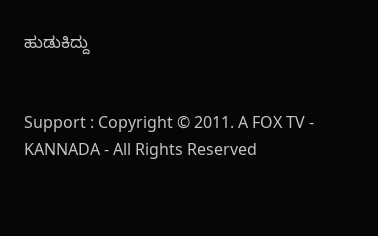ಹುಡುಕಿದ್ದು


Support : Copyright © 2011. A FOX TV - KANNADA - All Rights Reserved